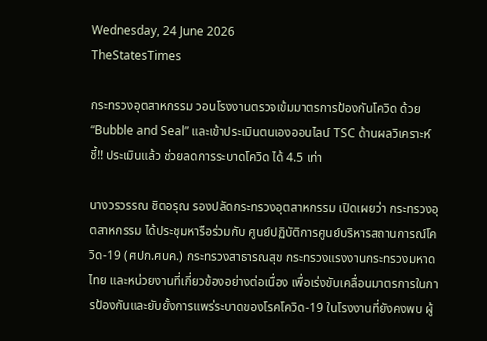Wednesday, 24 June 2026
TheStatesTimes

กระทรวงอุตสาหกรรม วอนโรงงานตรวจเข้มมาตรการป้องกันโควิด ด้วย “Bubble and Seal” และเข้าประเมินตนเองออนไลน์ TSC ด้านผลวิเคราะห์ชี้!! ประเมินแล้ว ช่วยลดการระบาดโควิด ได้ 4.5 เท่า

นางวรวรรณ ชิตอรุณ รองปลัดกระทรวงอุตสาหกรรม เปิดเผยว่า กระทรวงอุตสาหกรรม ได้ประชุมหารือร่วมกับ ศูนย์ปฏิบัติการศูนย์บริหารสถานการณ์โควิด-19 (ศปก.ศบค.) กระทรวงสาธารณสุข กระทรวงแรงงานกระทรวงมหาดไทย และหน่วยงานที่เกี่ยวข้องอย่างต่อเนื่อง เพื่อเร่งขับเคลื่อนมาตรการในการป้องกันและยับยั้งการแพร่ระบาดของโรคโควิด-19 ในโรงงานที่ยังคงพบ ผู้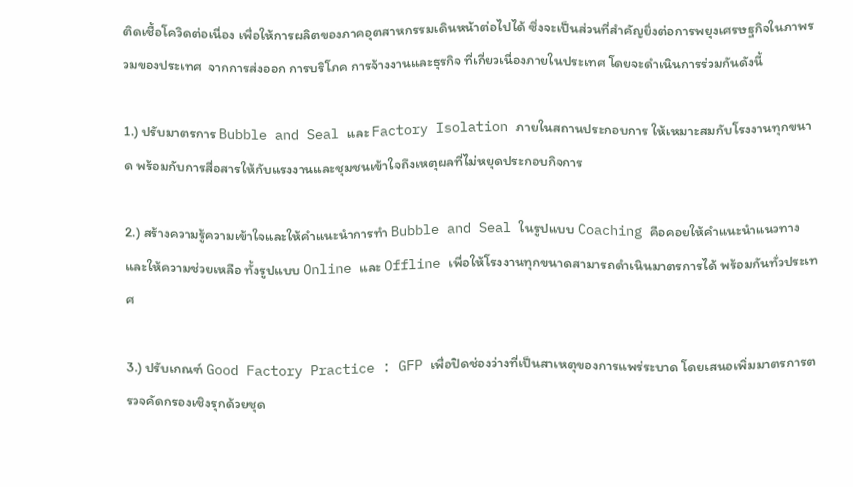ติดเชื้อโควิดต่อเนื่อง เพื่อให้การผลิตของภาคอุตสาหกรรมเดินหน้าต่อไปได้ ซึ่งจะเป็นส่วนที่สำคัญยิ่งต่อการพยุงเศรษฐกิจในภาพรวมของประเทศ  จากการส่งออก การบริโภค การจ้างงานและธุรกิจ ที่เกี่ยวเนื่องภายในประเทศ โดยจะดำเนินการร่วมกันดังนี้

1.) ปรับมาตรการ Bubble and Seal และ Factory Isolation ภายในสถานประกอบการ ให้เหมาะสมกับโรงงานทุกขนาด พร้อมกับการสื่อสารให้กับแรงงานและชุมชนเข้าใจถึงเหตุผลที่ไม่หยุดประกอบกิจการ

2.) สร้างความรู้ความเข้าใจและให้คำแนะนำการทำ Bubble and Seal ในรูปแบบ Coaching คือคอยให้คำแนะนำแนวทางและให้ความช่วยเหลือ ทั้งรูปแบบ Online และ Offline เพื่อให้โรงงานทุกขนาดสามารถดำเนินมาตรการได้ พร้อมกันทั่วประเทศ

3.) ปรับเกณฑ์ Good Factory Practice : GFP เพื่อปิดช่องว่างที่เป็นสาเหตุของการแพร่ระบาด โดยเสนอเพิ่มมาตรการตรวจคัดกรองเชิงรุกด้วยชุด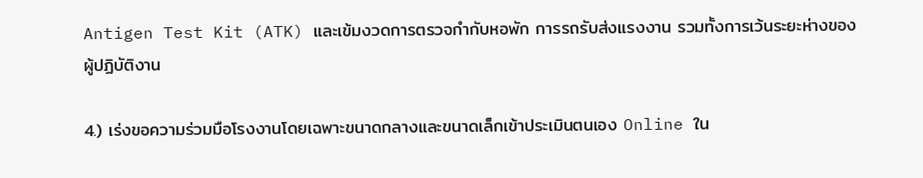Antigen Test Kit (ATK) และเข้มงวดการตรวจกำกับหอพัก การรถรับส่งแรงงาน รวมทั้งการเว้นระยะห่างของผู้ปฏิบัติงาน

4.) เร่งขอความร่วมมือโรงงานโดยเฉพาะขนาดกลางและขนาดเล็กเข้าประเมินตนเอง Online ใน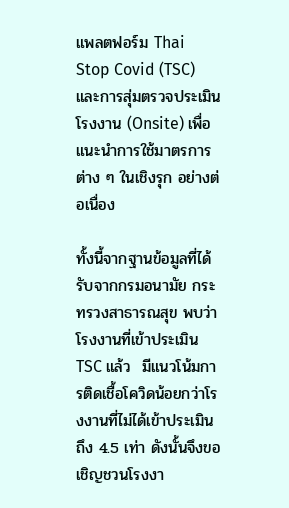แพลตฟอร์ม Thai Stop Covid (TSC) และการสุ่มตรวจประเมินโรงงาน (Onsite) เพื่อแนะนำการใช้มาตรการต่าง ๆ ในเชิงรุก อย่างต่อเนื่อง

ทั้งนี้จากฐานข้อมูลที่ได้รับจากกรมอนามัย กระทรวงสาธารณสุข พบว่าโรงงานที่เข้าประเมิน TSC แล้ว  มีแนวโน้มการติดเชื้อโควิดน้อยกว่าโรงงานที่ไม่ได้เข้าประเมินถึง 4.5 เท่า ดังนั้นจึงขอเชิญชวนโรงงา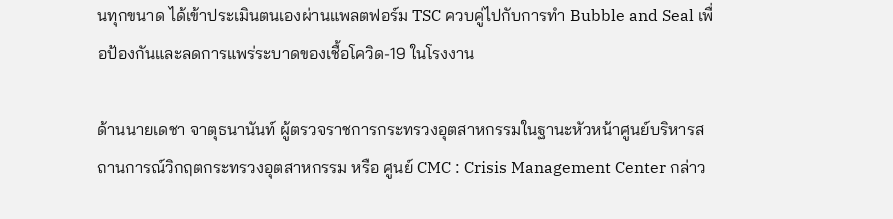นทุกขนาด ได้เข้าประเมินตนเองผ่านแพลตฟอร์ม TSC ควบคู่ไปกับการทำ Bubble and Seal เพื่อป้องกันและลดการแพร่ระบาดของเชื้อโควิด-19 ในโรงงาน

ด้านนายเดชา จาตุธนานันท์ ผู้ตรวจราชการกระทรวงอุตสาหกรรมในฐานะหัวหน้าศูนย์บริหารสถานการณ์วิกฤตกระทรวงอุตสาหกรรม หรือ ศูนย์ CMC : Crisis Management Center กล่าว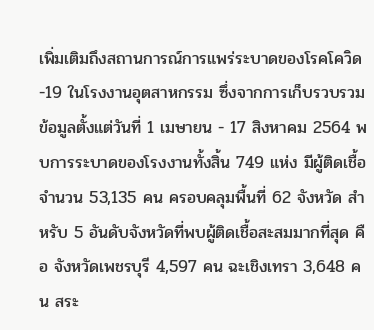เพิ่มเติมถึงสถานการณ์การแพร่ระบาดของโรคโควิด-19 ในโรงงานอุตสาหกรรม ซึ่งจากการเก็บรวบรวมข้อมูลตั้งแต่วันที่ 1 เมษายน - 17 สิงหาคม 2564 พบการระบาดของโรงงานทั้งสิ้น 749 แห่ง มีผู้ติดเชื้อจำนวน 53,135 คน ครอบคลุมพื้นที่ 62 จังหวัด สำหรับ 5 อันดับจังหวัดที่พบผู้ติดเชื้อสะสมมากที่สุด คือ จังหวัดเพชรบุรี 4,597 คน ฉะเชิงเทรา 3,648 คน สระ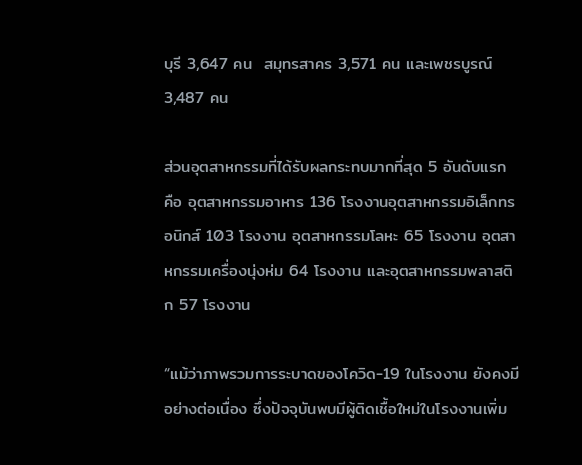บุรี 3,647 คน  สมุทรสาคร 3,571 คน และเพชรบูรณ์ 3,487 คน

ส่วนอุตสาหกรรมที่ได้รับผลกระทบมากที่สุด 5 อันดับแรก คือ อุตสาหกรรมอาหาร 136 โรงงานอุตสาหกรรมอิเล็กทรอนิกส์ 103 โรงงาน อุตสาหกรรมโลหะ 65 โรงงาน อุตสาหกรรมเครื่องนุ่งห่ม 64 โรงงาน และอุตสาหกรรมพลาสติก 57 โรงงาน

“แม้ว่าภาพรวมการระบาดของโควิด-19 ในโรงงาน ยังคงมีอย่างต่อเนื่อง ซึ่งปัจจุบันพบมีผู้ติดเชื้อใหม่ในโรงงานเพิ่ม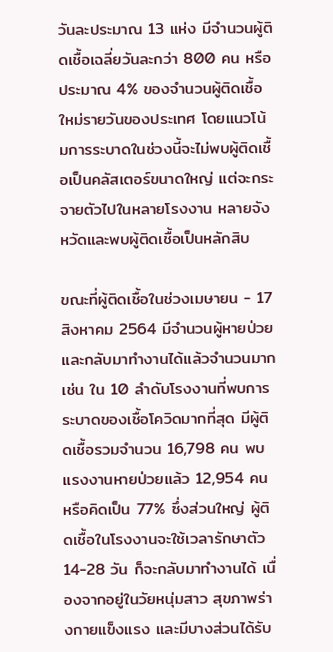วันละประมาณ 13 แห่ง มีจำนวนผู้ติดเชื้อเฉลี่ยวันละกว่า 800 คน หรือประมาณ 4% ของจำนวนผู้ติดเชื้อใหม่รายวันของประเทศ โดยแนวโน้มการระบาดในช่วงนี้จะไม่พบผู้ติดเชื้อเป็นคลัสเตอร์ขนาดใหญ่ แต่จะกระจายตัวไปในหลายโรงงาน หลายจังหวัดและพบผู้ติดเชื้อเป็นหลักสิบ

ขณะที่ผู้ติดเชื้อในช่วงเมษายน - 17 สิงหาคม 2564 มีจำนวนผู้หายป่วยและกลับมาทำงานได้แล้วจำนวนมาก เช่น ใน 10 ลำดับโรงงานที่พบการระบาดของเชื้อโควิดมากที่สุด มีผู้ติดเชื้อรวมจำนวน 16,798 คน พบแรงงานหายป่วยแล้ว 12,954 คน หรือคิดเป็น 77% ซึ่งส่วนใหญ่ ผู้ติดเชื้อในโรงงานจะใช้เวลารักษาตัว 14-28 วัน ก็จะกลับมาทำงานได้ เนื่องจากอยู่ในวัยหนุ่มสาว สุขภาพร่างกายแข็งแรง และมีบางส่วนได้รับ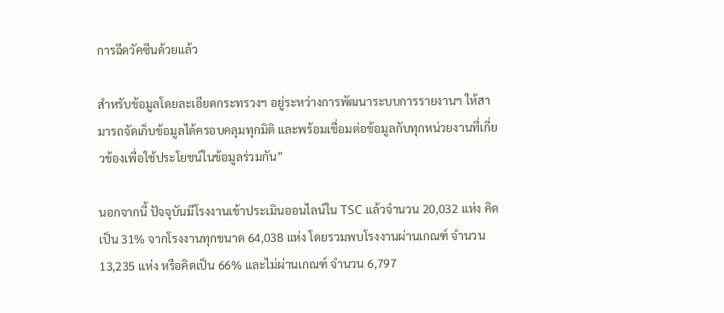การฉีดวัคซีนด้วยแล้ว

สำหรับข้อมูลโดยละเอียดกระทรวงฯ อยู่ระหว่างการพัฒนาระบบการรายงานฯ ให้สามารถจัดเก็บข้อมูลได้ครอบคลุมทุกมิติ และพร้อมเชื่อมต่อข้อมูลกับทุกหน่วยงานที่เกี่ยวข้องเพื่อใช้ประโยชน์ในข้อมูลร่วมกัน”

นอกจากนี้ ปัจจุบันมีโรงงานเข้าประเมินออนไลน์ใน TSC แล้วจำนวน 20,032 แห่ง คิดเป็น 31% จากโรงงานทุกขนาด 64,038 แห่ง โดยรวมพบโรงงานผ่านเกณฑ์ จำนวน 13,235 แห่ง หรือคิดเป็น 66% และไม่ผ่านเกณฑ์ จำนวน 6,797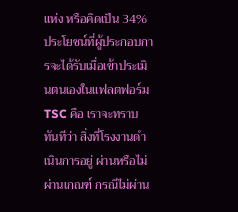แห่ง หรือคิดเป็น 34% ประโยชน์ที่ผู้ประกอบการจะได้รับเมื่อเข้าประเมินตนเองในแฟลตฟอร์ม TSC คือ เราจะทราบทันทีว่า สิ่งที่โรงงานดำเนินการอยู่ ผ่านหรือไม่ผ่านเกณฑ์ กรณีไม่ผ่าน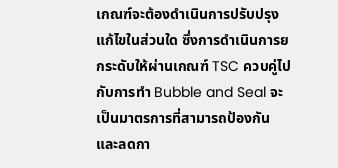เกณฑ์จะต้องดำเนินการปรับปรุงแก้ไขในส่วนใด ซึ่งการดำเนินการยกระดับให้ผ่านเกณฑ์ TSC ควบคู่ไปกับการทำ Bubble and Seal จะเป็นมาตรการที่สามารถป้องกันและลดกา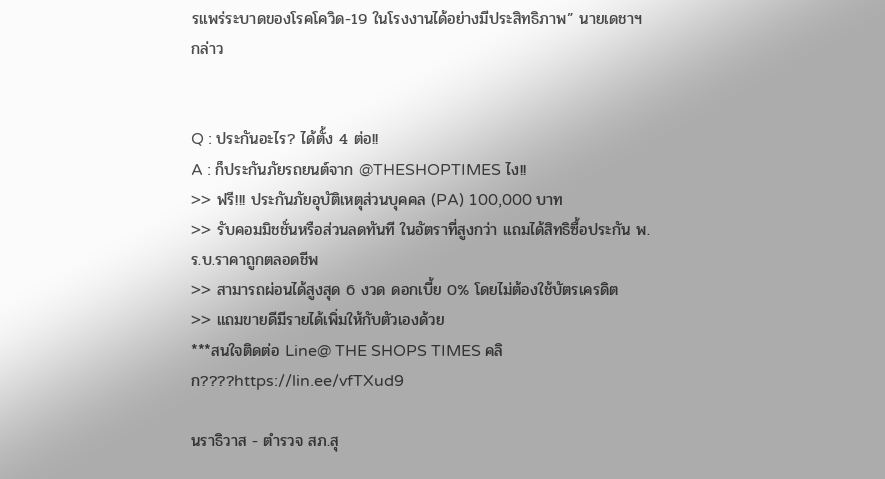รแพร่ระบาดของโรคโควิด-19 ในโรงงานได้อย่างมีประสิทธิภาพ” นายเดชาฯ กล่าว


Q : ประกันอะไร? ได้ตั้ง 4 ต่อ!!
A : ก็ประกันภัยรถยนต์จาก @THESHOPTIMES ไง!!
>> ฟรี!!! ประกันภัยอุบัติเหตุส่วนบุคคล (PA) 100,000 บาท
>> รับคอมมิชชั่นหรือส่วนลดทันที ในอัตราที่สูงกว่า แถมได้สิทธิซื้อประกัน พ.ร.บ.ราคาถูกตลอดชีพ
>> สามารถผ่อนได้สูงสุด 6 งวด ดอกเบี้ย 0% โดยไม่ต้องใช้บัตรเครดิต
>> แถมขายดีมีรายได้เพิ่มให้กับตัวเองด้วย
***สนใจติดต่อ Line@ THE SHOPS TIMES คลิก????https://lin.ee/vfTXud9

นราธิวาส - ตำรวจ สภ.สุ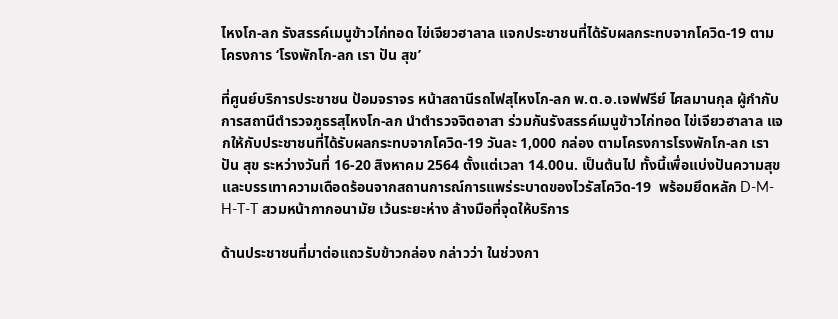ไหงโก-ลก รังสรรค์เมนูข้าวไก่ทอด ไข่เจียวฮาลาล แจกประชาชนที่ได้รับผลกระทบจากโควิด-19 ตามโครงการ ‘โรงพักโก-ลก เรา ปัน สุข’

ที่ศูนย์บริการประชาชน ป้อมจราจร หน้าสถานีรถไฟสุไหงโก-ลก พ.ต.อ.เจฟฟรีย์ ไศลมานกุล ผู้กำกับการสถานีตำรวจภูธรสุไหงโก-ลก นำตำรวจจิตอาสา ร่วมกันรังสรรค์เมนูข้าวไก่ทอด ไข่เจียวฮาลาล แจกให้กับประชาชนที่ได้รับผลกระทบจากโควิด-19 วันละ 1,000 กล่อง ตามโครงการโรงพักโก-ลก เรา ปัน สุข ระหว่างวันที่ 16-20 สิงหาคม 2564 ตั้งแต่เวลา 14.00น. เป็นต้นไป ทั้งนี้เพื่อแบ่งปันความสุขและบรรเทาความเดือดร้อนจากสถานการณ์การแพร่ระบาดของไวรัสโควิด-19  พร้อมยึดหลัก D-M-H-T-T สวมหน้ากากอนามัย เว้นระยะห่าง ล้างมือที่จุดให้บริการ

ด้านประชาชนที่มาต่อแถวรับข้าวกล่อง กล่าวว่า ในช่วงกา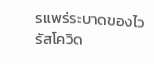รแพร่ระบาดของไวรัสโควิด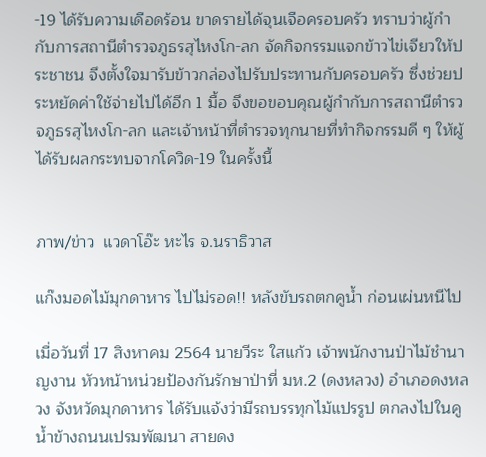-19 ได้รับความเดือดร้อน ขาดรายได้จุนเจือครอบครัว ทราบว่าผู้กำกับการสถานีตำรวจภูธรสุไหงโก-ลก จัดกิจกรรมแจกข้าวไข่เจียวให้ประชาชน จึงตั้งใจมารับข้าวกล่องไปรับประทานกับครอบครัว ซึ่งช่วยประหยัดค่าใช้จ่ายไปได้อีก 1 มื้อ จึงขอขอบคุณผู้กำกับการสถานีตำรวจภูธรสุไหงโก-ลก และเจ้าหน้าที่ตำรวจทุกนายที่ทำกิจกรรมดี ๆ ให้ผู้ได้รับผลกระทบจากโควิด-19 ในครั้งนี้


ภาพ/ข่าว  แวดาโอ๊ะ หะไร จ.นราธิวาส

แก๊งมอดไม้มุกดาหาร ไปไม่รอด!! หลังขับรถตกคูน้ำ ก่อนเผ่นหนีไป

เมื่อวันที่ 17 สิงหาคม 2564 นายวีระ ใสแก้ว เจ้าพนักงานป่าไม้ชำนาญงาน หัวหน้าหน่วยป้องกันรักษาป่าที่ มห.2 (ดงหลวง) อำเภอดงหลวง จังหวัดมุกดาหาร ได้รับแจ้งว่ามีรถบรรทุกไม้แปรรูป ตกลงไปในคูน้ำข้างถนนเปรมพัฒนา สายดง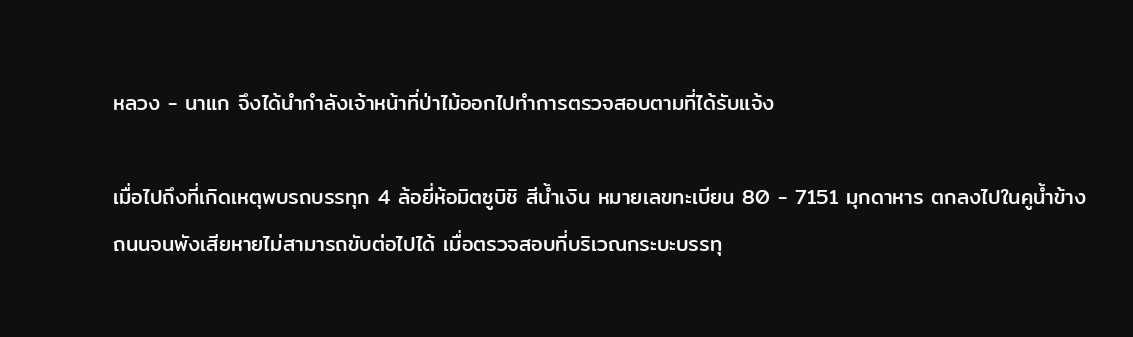หลวง - นาแก จึงได้นำกำลังเจ้าหน้าที่ป่าไม้ออกไปทำการตรวจสอบตามที่ได้รับแจ้ง

เมื่อไปถึงที่เกิดเหตุพบรถบรรทุก 4 ล้อยี่ห้อมิตซูบิชิ สีน้ำเงิน หมายเลขทะเบียน 80 - 7151 มุกดาหาร ตกลงไปในคูน้ำข้างถนนจนพังเสียหายไม่สามารถขับต่อไปได้ เมื่อตรวจสอบที่บริเวณกระบะบรรทุ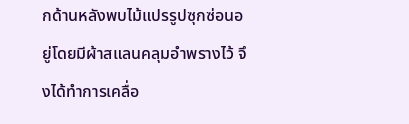กด้านหลังพบไม้แปรรูปซุกซ่อนอยู่โดยมีผ้าสแลนคลุมอำพรางไว้ จึงได้ทำการเคลื่อ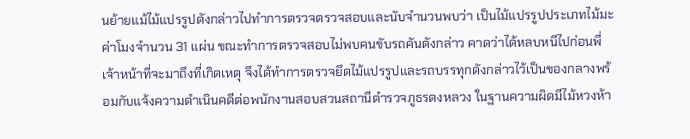นย้ายแม้ไม้แปรรูปดังกล่าวไปทำการตรวจตรวจสอบและนับจำนวนพบว่า เป็นไม้แปรรูปประเภทไม้มะค่าโมงจำนวน 31 แผ่น ขณะทำการตรวจสอบไม่พบคนขับรถคันดังกล่าว คาดว่าได้หลบหนีไปก่อนพี่เจ้าหน้าที่จะมาถึงที่เกิดเหตุ จึงได้ทำการตรวจยึดไม้แปรรูปและรถบรรทุกดังกล่าวไว้เป็นของกลางพร้อมกับแจ้งความดำเนินคดีต่อพนักงานสอบสวนสถานีตำรวจภูธรดงหลวง ในฐานความผิดมีไม้หวงห้า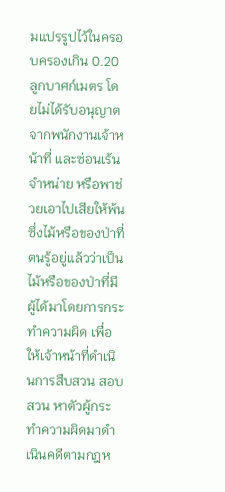มแปรรูปไว้ในครอบครองเกิน 0.20 ลูกบาศก์เมตร โดยไม่ได้รับอนุญาตจากพนักงานเจ้าหน้าที่ และซ่อนเร้นจำหน่าย หรือพาช่วยเอาไปเสียให้พ้นซึ่งไม้หรือของป่าที่ตนรู้อยู่แล้วว่าเป็นไม้หรือของป่าที่มีผู้ได้มาโดยการกระทำความผิด เพื่อให้เจ้าหน้าที่ดำเนินการสืบสวน สอบสวน หาตัวผู้กระทำความผิดมาดำเนินคดีตามกฎห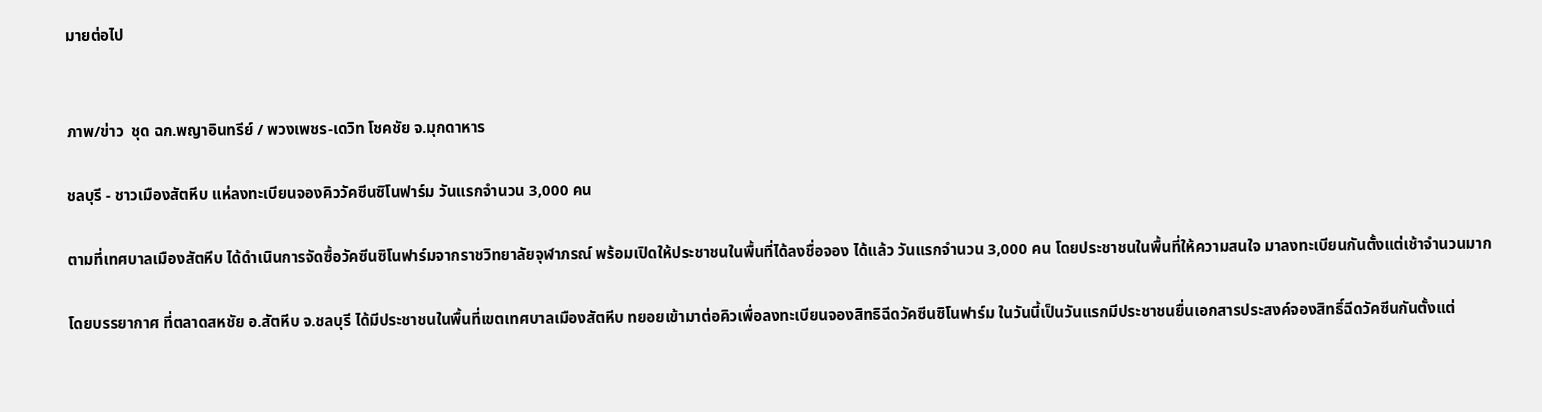มายต่อไป


ภาพ/ข่าว  ชุด ฉก.พญาอินทรีย์ / พวงเพชร-เดวิท โชคชัย จ.มุกดาหาร

ชลบุรี - ชาวเมืองสัตหีบ แห่ลงทะเบียนจองคิววัคซีนซิโนฟาร์ม วันแรกจำนวน 3,000 คน

ตามที่เทศบาลเมืองสัตหีบ ได้ดำเนินการจัดซื้อวัคซีนซิโนฟาร์มจากราชวิทยาลัยจุฬาภรณ์ พร้อมเปิดให้ประชาชนในพื้นที่ได้ลงชื่อจอง ได้แล้ว วันแรกจำนวน 3,000 คน โดยประชาชนในพื้นที่ให้ความสนใจ มาลงทะเบียนกันตั้งแต่เช้าจำนวนมาก

โดยบรรยากาศ ที่ตลาดสหชัย อ.สัตหีบ จ.ชลบุรี ได้มีประชาชนในพื้นที่เขตเทศบาลเมืองสัตหีบ ทยอยเข้ามาต่อคิวเพื่อลงทะเบียนจองสิทธิฉีดวัคซีนซิโนฟาร์ม ในวันนี้เป็นวันแรกมีประชาชนยื่นเอกสารประสงค์จองสิทธิ์ฉีดวัคซีนกันตั้งแต่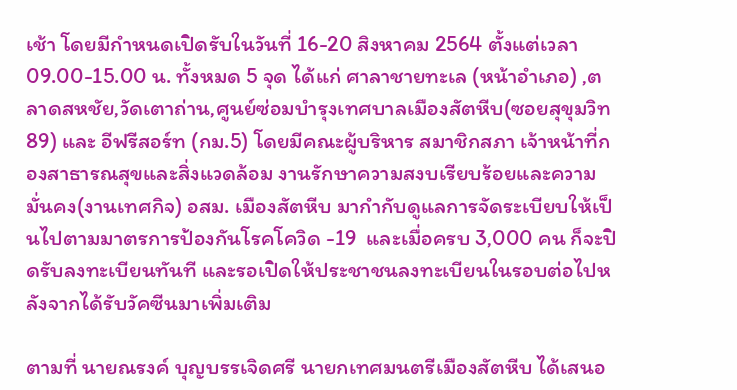เช้า โดยมีกำหนดเปิดรับในวันที่ 16-20 สิงหาคม 2564 ตั้งแต่เวลา 09.00-15.00 น. ทั้งหมด 5 จุด ได้แก่ ศาลาชายทะเล (หน้าอำเภอ) ,ตลาดสหชัย,วัดเตาถ่าน,ศูนย์ซ่อมบำรุงเทศบาลเมืองสัตหีบ(ซอยสุขุมวิท 89) และ อีฟรีสอร์ท (กม.5) โดยมีคณะผู้บริหาร สมาชิกสภา เจ้าหน้าที่กองสาธารณสุขและสิ่งแวดล้อม งานรักษาความสงบเรียบร้อยและความมั่นคง(งานเทศกิจ) อสม. เมืองสัตหีบ มากำกับดูแลการจัดระเบียบให้เป็นไปตามมาตรการป้องกันโรคโควิด -19  และเมื่อครบ 3,000 คน ก็จะปิดรับลงทะเบียนทันที และรอเปิดให้ประชาชนลงทะเบียนในรอบต่อไปหลังจากได้รับวัคซีนมาเพิ่มเติม

ตามที่ นายณรงค์ บุญบรรเจิดศรี นายกเทศมนตรีเมืองสัตหีบ ได้เสนอ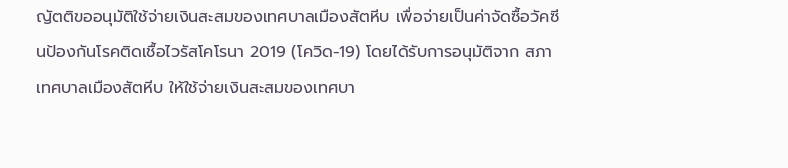ญัตติขออนุมัติใช้จ่ายเงินสะสมของเทศบาลเมืองสัตหีบ เพื่อจ่ายเป็นค่าจัดซื้อวัคซีนป้องกันโรคติดเชื้อไวรัสโคโรนา 2019 (โควิด-19) โดยได้รับการอนุมัติจาก สภาเทศบาลเมืองสัตหีบ ให้ใช้จ่ายเงินสะสมของเทศบา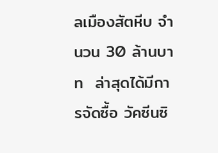ลเมืองสัตหีบ จำนวน 30 ล้านบาท  ล่าสุดได้มีการจัดซื้อ วัคซีนซิ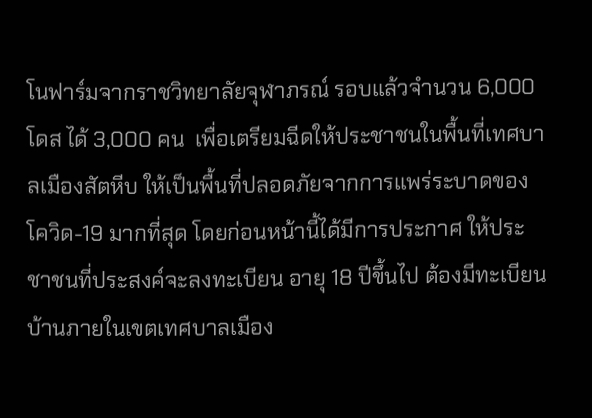โนฟาร์มจากราชวิทยาลัยจุฬาภรณ์ รอบแล้วจำนวน 6,000 โดส ได้ 3,000 คน  เพื่อเตรียมฉีดให้ประชาชนในพื้นที่เทศบาลเมืองสัตหีบ ให้เป็นพื้นที่ปลอดภัยจากการแพร่ระบาดของโควิด-19 มากที่สุด โดยก่อนหน้านี้ได้มีการประกาศ ให้ประชาชนที่ประสงค์จะลงทะเบียน อายุ 18 ปีขึ้นไป ต้องมีทะเบียนบ้านภายในเขตเทศบาลเมือง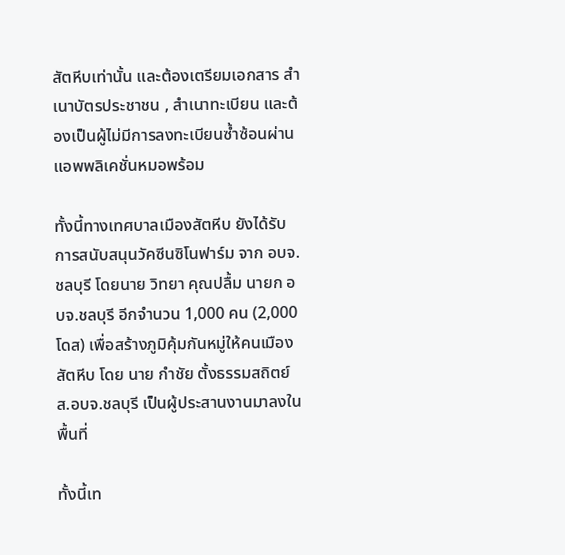สัตหีบเท่านั้น และต้องเตรียมเอกสาร สำเนาบัตรประชาชน , สำเนาทะเบียน และต้องเป็นผู้ไม่มีการลงทะเบียนซ้ำซ้อนผ่านแอพพลิเคชั่นหมอพร้อม

ทั้งนี้ทางเทศบาลเมืองสัตหีบ ยังได้รับการสนับสนุนวัคซีนซิโนฟาร์ม จาก อบจ.ชลบุรี โดยนาย วิทยา คุณปลื้ม นายก อบจ.ชลบุรี อีกจำนวน 1,000 คน (2,000โดส) เพื่อสร้างภูมิคุ้มกันหมู่ให้คนเมืองสัตหีบ โดย นาย กำชัย ตั้งธรรมสถิตย์ ส.อบจ.ชลบุรี เป็นผู้ประสานงานมาลงในพื้นที่

ทั้งนี้เท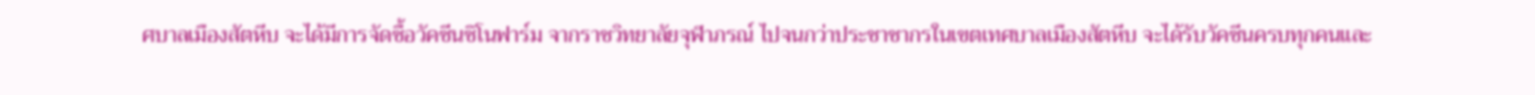ศบาลเมืองสัตหีบ จะได้มีการจัดซื้อวัคซีนซิโนฟาร์ม จากราชวิทยาลัยจุฬาภรณ์ ไปจนกว่าประชาชากรในเขตเทศบาลเมืองสัตหีบ จะได้รับวัคซีนครบทุกคนและ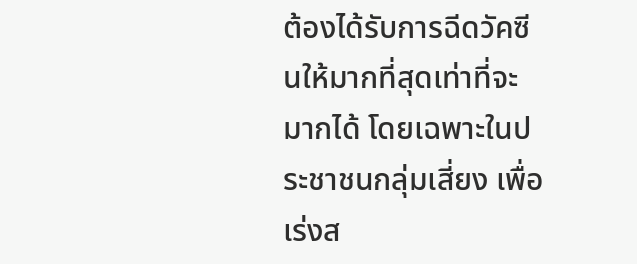ต้องได้รับการฉีดวัคซีนให้มากที่สุดเท่าที่จะมากได้ โดยเฉพาะในประชาชนกลุ่มเสี่ยง เพื่อเร่งส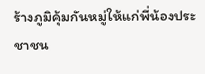ร้างภูมิคุ้มกันหมู่ให้แก่พี่น้องประชาชน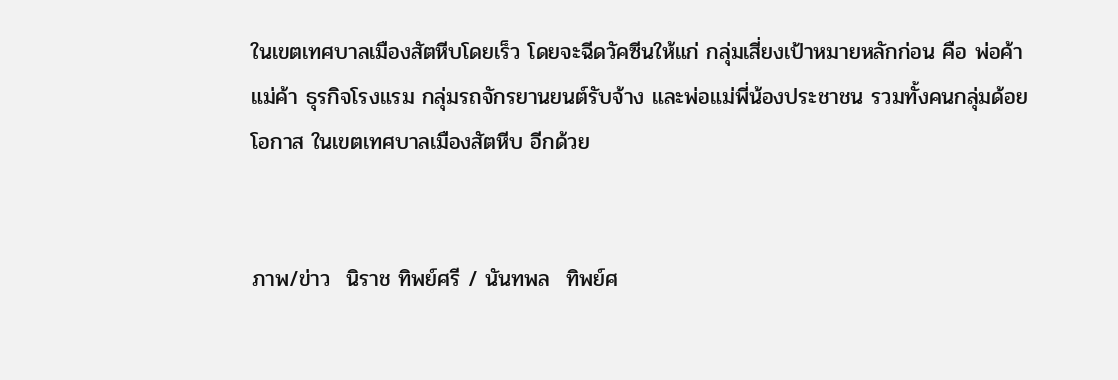ในเขตเทศบาลเมืองสัตหีบโดยเร็ว โดยจะฉีดวัคซีนให้แก่ กลุ่มเสี่ยงเป้าหมายหลักก่อน คือ พ่อค้า แม่ค้า ธุรกิจโรงแรม กลุ่มรถจักรยานยนต์รับจ้าง และพ่อแม่พี่น้องประชาชน รวมทั้งคนกลุ่มด้อยโอกาส ในเขตเทศบาลเมืองสัตหีบ อีกด้วย


ภาพ/ข่าว  นิราช ทิพย์ศรี / นันทพล  ทิพย์ศ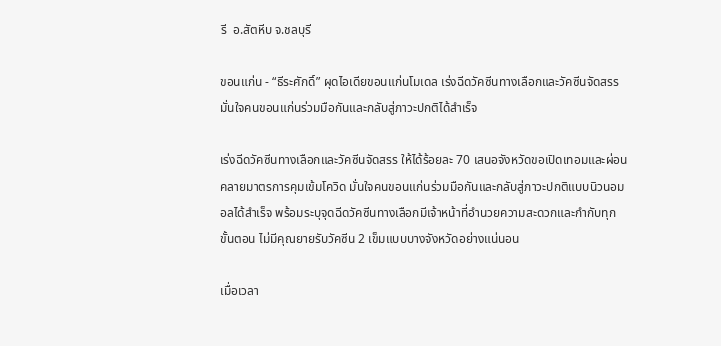รี  อ.สัตหีบ จ.ชลบุรี

ขอนแก่น - “ธีระศักดิ์” ผุดไอเดียขอนแก่นโมเดล เร่งฉีดวัคซีนทางเลือกและวัคซีนจัดสรร มั่นใจคนขอนแก่นร่วมมือกันและกลับสู่ภาวะปกติได้สำเร็จ

เร่งฉีดวัคซีนทางเลือกและวัคซีนจัดสรร ให้ได้ร้อยละ 70 เสนอจังหวัดขอเปิดเทอมและผ่อนคลายมาตรการคุมเข้มโควิด มั่นใจคนขอนแก่นร่วมมือกันและกลับสู่ภาวะปกติแบบนิวนอมอลได้สำเร็จ พร้อมระบุจุดฉีดวัคซีนทางเลือกมีเจ้าหน้าที่อำนวยความสะดวกและกำกับทุกขั้นตอน ไม่มีคุณยายรับวัคซีน 2 เข็มแบบบางจังหวัดอย่างแน่นอน

เมื่อเวลา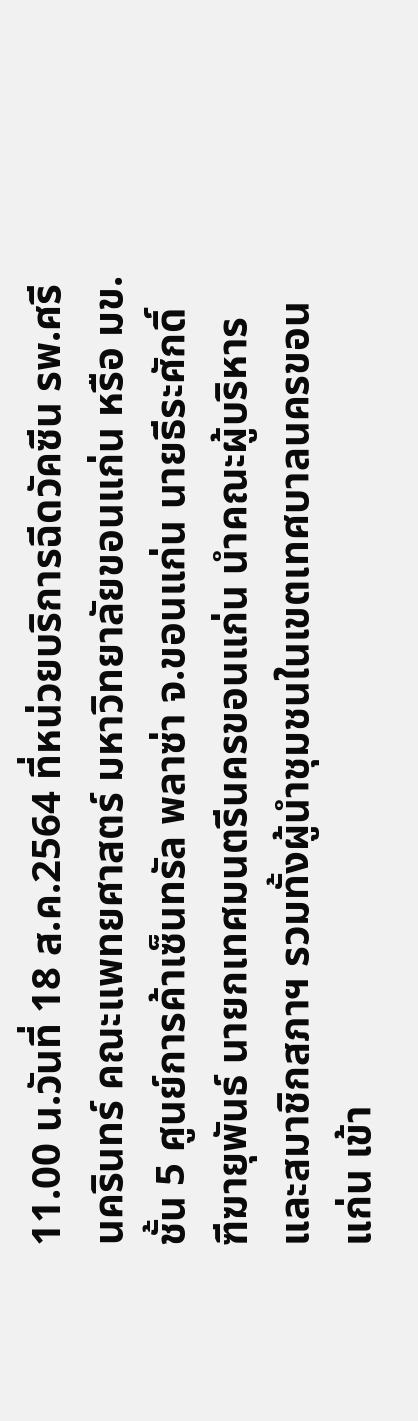11.00 น.วันที่ 18 ส.ค.2564 ที่หน่วยบริการฉีดวัคซีน รพ.ศรีนครินทร์ คณะแพทยศาสตร์ มหาวิทยาลัยขอนแก่น หรือ มข. ชั้น 5 ศูนย์การค้าเซ็นทรัล พลาซ่า จ.ขอนแก่น นายธีระศักดิ์  ฑีฆายุพันธ์ นายกเทศมนตรีนครขอนแก่น นำคณะผู้บริหารและสมาชิกสภาฯ รวมทั้งผู้นำชุมชนในเขตเทศบาลนครขอนแก่น เข้า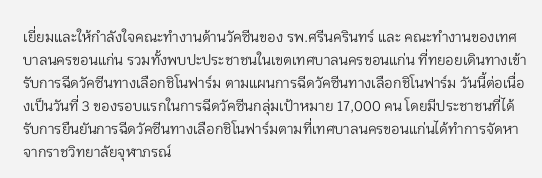เยี่ยมและให้กำลังใจคณะทำงานด้านวัคซีนของ รพ.ศรีนครินทร์ และ คณะทำงานของเทศบาลนครขอนแก่น รวมทั้งพบปะประชาชนในเขตเทศบาลนครขอนแก่น ที่ทยอยเดินทางเข้ารับการฉีดวัคซีนทางเลือกชิโนฟาร์ม ตามแผนการฉีดวัคซีนทางเลือกชิโนฟาร์ม วันนี้ต่อเนื่องเป็นวันที่ 3 ของรอบแรกในการฉีดวัคซีนกลุ่มเป้าหมาย 17,000 คน โดยมีประชาชนที่ได้รับการยืนยันการฉีดวัคซีนทางเลือกชิโนฟาร์มตามที่เทศบาลนครขอนแก่นได้ทำการจัดหาจากราชวิทยาลัยจุฬาภรณ์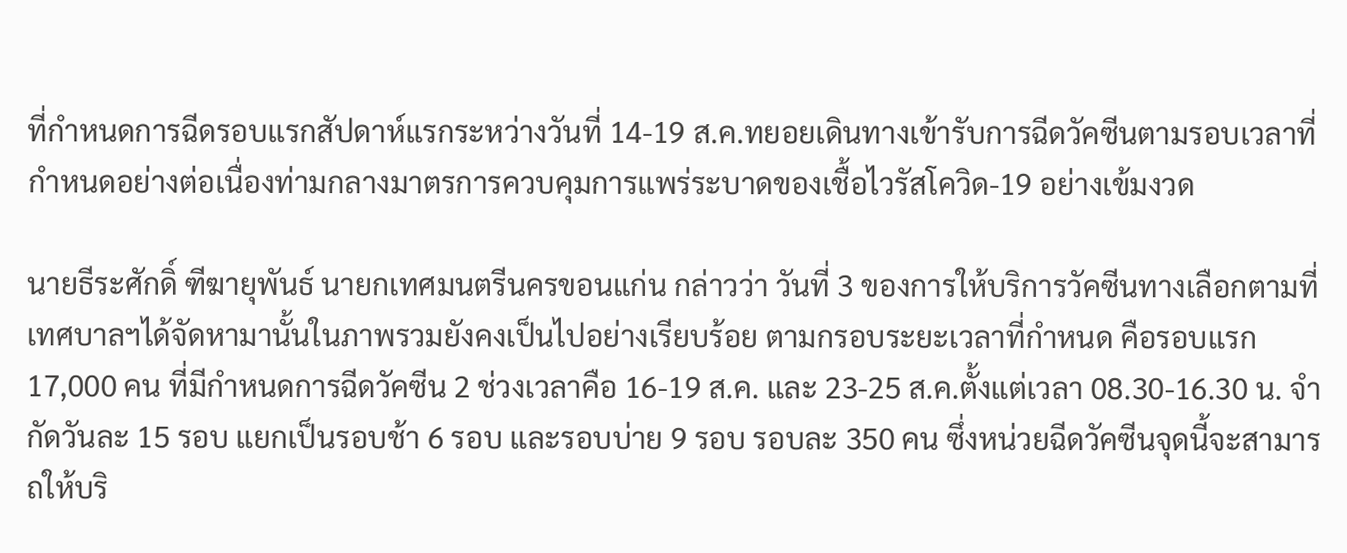ที่กำหนดการฉีดรอบแรกสัปดาห์แรกระหว่างวันที่ 14-19 ส.ค.ทยอยเดินทางเข้ารับการฉีดวัคซีนตามรอบเวลาที่กำหนดอย่างต่อเนื่องท่ามกลางมาตรการควบคุมการแพร่ระบาดของเชื้อไวรัสโควิด-19 อย่างเข้มงวด

นายธีระศักดิ์ ฑีฆายุพันธ์ นายกเทศมนตรีนครขอนแก่น กล่าวว่า วันที่ 3 ของการให้บริการวัคซีนทางเลือกตามที่เทศบาลฯได้จัดหามานั้นในภาพรวมยังคงเป็นไปอย่างเรียบร้อย ตามกรอบระยะเวลาที่กำหนด คือรอบแรก 17,000 คน ที่มีกำหนดการฉีดวัคซีน 2 ช่วงเวลาคือ 16-19 ส.ค. และ 23-25 ส.ค.ตั้งแต่เวลา 08.30-16.30 น. จำกัดวันละ 15 รอบ แยกเป็นรอบช้า 6 รอบ และรอบบ่าย 9 รอบ รอบละ 350 คน ซึ่งหน่วยฉีดวัคซีนจุดนี้จะสามารถให้บริ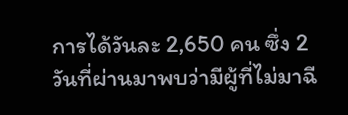การได้วันละ 2,650 คน ซึ่ง 2 วันที่ผ่านมาพบว่ามีผู้ที่ไม่มาฉี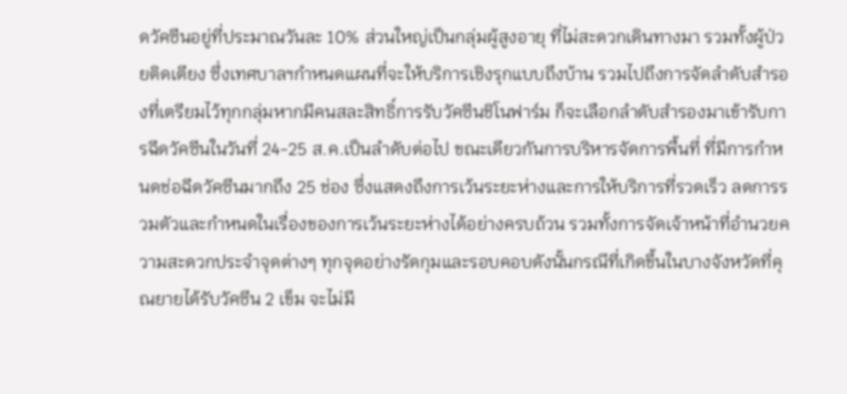ดวัคซีนอยู่ที่ประมาณวันละ 10% ส่วนใหญ่เป็นกลุ่มผู้สูงอายุ ที่ไม่สะดวกเดินทางมา รวมทั้งผู้ป่วยติดเตียง ซึ่งเทศบาลฯกำหนดแผนที่จะให้บริการเชิงรุกแบบถึงบ้าน รวมไปถึงการจัดลำดับสำรองที่เตรียมไว้ทุกกลุ่มหากมีคนสละสิทธิ์การรับวัคซีนชิโนฟาร์ม ก็จะเลือกลำดับสำรองมาเข้ารับการฉีดวัคซีนในวันที่ 24-25 ส.ค.เป็นลำดับต่อไป ขณะเดียวกันการบริหารจัดการพื้นที่ ที่มีการกำหนดช่อฉีดวัคซีนมากถึง 25 ช่อง ซึ่งแสดงถึงการเว้นระยะห่างและการให้บริการที่รวดเร็ว ลดการรวมตัวและกำหนดในเรื่องของการเว้นระยะห่างได้อย่างครบถ้วน รวมทั้งการจัดเจ้าหน้าที่อำนวยความสะดวกประจำจุดต่างๆ ทุกจุดอย่างรัดกุมและรอบคอบดังนั้นกรณีที่เกิดขึ้นในบางจังหวัดที่คุณยายได้รับวัคซีน 2 เข็ม จะไม่มี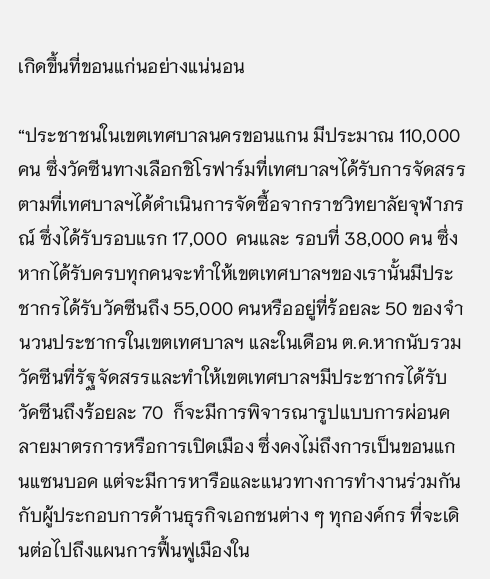เกิดขึ้นที่ขอนแก่นอย่างแน่นอน

“ประชาชนในเขตเทศบาลนครขอนแกน มีประมาณ 110,000 คน ซึ่งวัคซีนทางเลือกชิโรฟาร์มที่เทศบาลฯได้รับการจัดสรรตามที่เทศบาลฯได้ดำเนินการจัดซื้อจากราชวิทยาลัยจุฬาภรณ์ ซึ่งได้รับรอบแรก 17,000  คนและ รอบที่ 38,000 คน ซึ่งหากได้รับครบทุกคนจะทำให้เขตเทศบาลฯของเรานั้นมีประชากรได้รับวัคซีนถึง 55,000 คนหรืออยู่ที่ร้อยละ 50 ของจำนวนประชากรในเขตเทศบาลฯ และในเดือน ต.ค.หากนับรวมวัคซีนที่รัฐจัดสรรและทำให้เขตเทศบาลฯมีประชากรได้รับวัคซีนถึงร้อยละ 70  ก็จะมีการพิจารณารูปแบบการผ่อนคลายมาตรการหรือการเปิดเมือง ซึ่งคงไม่ถึงการเป็นขอนแกนแซนบอค แต่จะมีการหารือและแนวทางการทำงานร่วมกันกับผู้ประกอบการด้านธุรกิจเอกชนต่าง ๆ ทุกองค์กร ที่จะเดินต่อไปถึงแผนการฟื้นฟูเมืองใน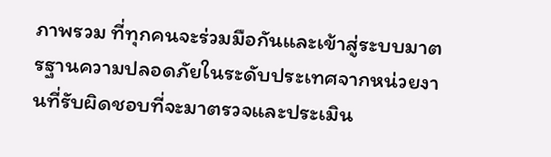ภาพรวม ที่ทุกคนจะร่วมมือกันและเข้าสู่ระบบมาตรฐานความปลอดภัยในระดับประเทศจากหน่วยงานที่รับผิดชอบที่จะมาตรวจและประเมิน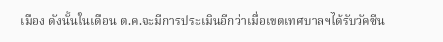เมือง ดังนั้นในเดือน ต.ค.จะมีการประเมินอีกว่าเมื่อเขตเทศบาลฯได้รับวัคซีน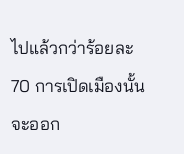ไปแล้วกว่าร้อยละ 70 การเปิดเมืองนั้นจะออก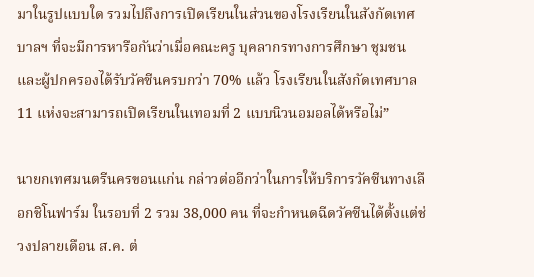มาในรูปแบบใด รวมไปถึงการเปิดเรียนในส่วนของโรงเรียนในสังกัดเทศบาลฯ ที่จะมีการหารือกันว่าเมื่อคณะครู บุคลากรทางการศึกษา ชุมชน และผู้ปกครองได้รับวัคซีนครบกว่า 70% แล้ว โรงเรียนในสังกัดเทศบาล 11 แห่งจะสามารถเปิดเรียนในเทอมที่ 2 แบบนิวนอมอลได้หรือไม่”

นายกเทศมนตรีนครขอนแก่น กล่าวต่ออีกว่าในการให้บริการวัคซีนทางเลือกชิโนฟาร์ม ในรอบที่ 2 รวม 38,000 คน ที่จะกำหนดฉีดวัคซีนได้ตั้งแต่ช่วงปลายเดือน ส.ค. ต่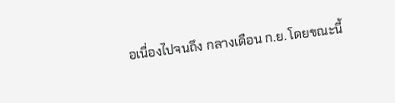อเนื่องไปจนถึง กลางเดือน ก.ย. โดยขณะนี้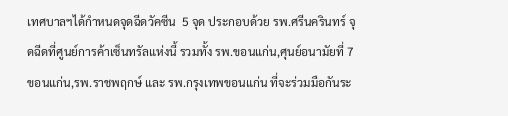เทศบาลฯได้กำหนดจุดฉีดวัคซีน  5 จุด ประกอบด้วย รพ.ศรีนครินทร์ จุดฉีดที่ศูนย์การค้าเซ็นทรัลแห่งนี้ รวมทั้ง รพ.ขอนแก่น,ศุนย์อนามัยที่ 7 ขอนแก่น,รพ.ราชพฤกษ์ และ รพ.กรุงเทพขอนแก่น ที่จะร่วมมือกันระ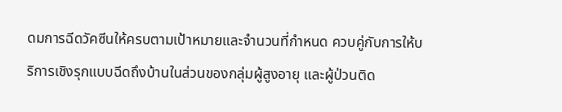ดมการฉีดวัคซีนให้ครบตามเป้าหมายและจำนวนที่กำหนด ควบคู่กับการให้บริการเชิงรุกแบบฉีดถึงบ้านในส่วนของกลุ่มผู้สูงอายุ และผู้ป่วนติด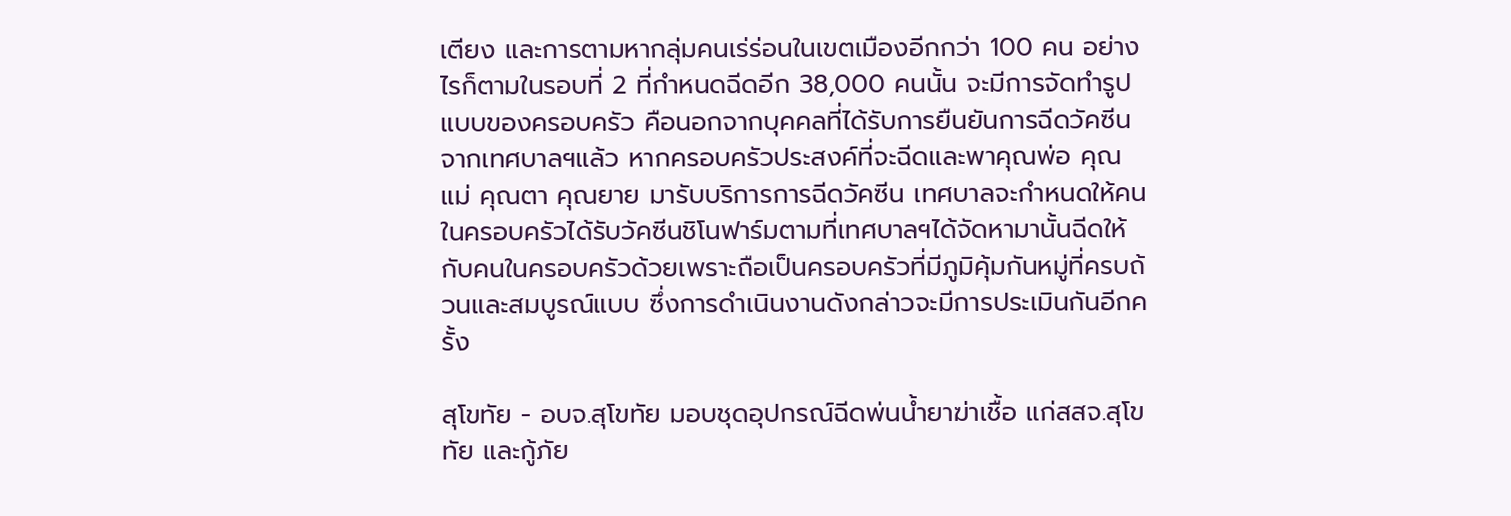เตียง และการตามหากลุ่มคนเร่ร่อนในเขตเมืองอีกกว่า 100 คน อย่างไรก็ตามในรอบที่ 2 ที่กำหนดฉีดอีก 38,000 คนนั้น จะมีการจัดทำรูปแบบของครอบครัว คือนอกจากบุคคลที่ได้รับการยืนยันการฉีดวัคซีนจากเทศบาลฯแล้ว หากครอบครัวประสงค์ที่จะฉีดและพาคุณพ่อ คุณแม่ คุณตา คุณยาย มารับบริการการฉีดวัคซีน เทศบาลจะกำหนดให้คนในครอบครัวได้รับวัคซีนชิโนฟาร์มตามที่เทศบาลฯได้จัดหามานั้นฉีดให้กับคนในครอบครัวด้วยเพราะถือเป็นครอบครัวที่มีภูมิคุ้มกันหมู่ที่ครบถ้วนและสมบูรณ์แบบ ซึ่งการดำเนินงานดังกล่าวจะมีการประเมินกันอีกครั้ง

สุโขทัย - อบจ.สุโขทัย มอบชุดอุปกรณ์ฉีดพ่นน้ำยาฆ่าเชื้อ แก่สสจ.สุโขทัย และกู้ภัย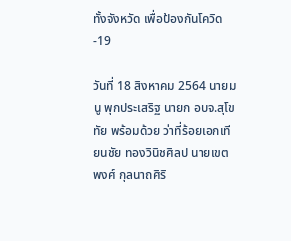ทั้งจังหวัด เพื่อป้องกันโควิด-19

วันที่ 18 สิงหาคม 2564 นายมนู พุกประเสริฐ นายก อบจ.สุโขทัย พร้อมด้วย ว่าที่ร้อยเอกเทียนชัย ทองวินิชศิลป นายเขตพงศ์ กุลนาถศิริ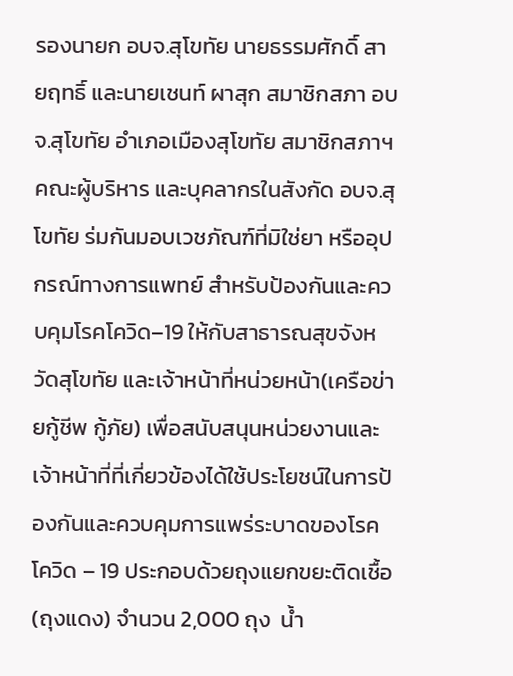รองนายก อบจ.สุโขทัย นายธรรมศักดิ์ สายฤทธิ์ และนายเชนท์ ผาสุก สมาชิกสภา อบจ.สุโขทัย อำเภอเมืองสุโขทัย สมาชิกสภาฯ คณะผู้บริหาร และบุคลากรในสังกัด อบจ.สุโขทัย ร่มกันมอบเวชภัณฑ์ที่มิใช่ยา หรืออุปกรณ์ทางการแพทย์ สำหรับป้องกันและควบคุมโรคโควิด–19 ให้กับสาธารณสุขจังหวัดสุโขทัย และเจ้าหน้าที่หน่วยหน้า(เครือข่ายกู้ชีพ กู้ภัย) เพื่อสนับสนุนหน่วยงานและเจ้าหน้าที่ที่เกี่ยวข้องได้ใช้ประโยชน์ในการป้องกันและควบคุมการแพร่ระบาดของโรคโควิด – 19 ประกอบด้วยถุงแยกขยะติดเชื้อ(ถุงแดง) จำนวน 2,000 ถุง  น้ำ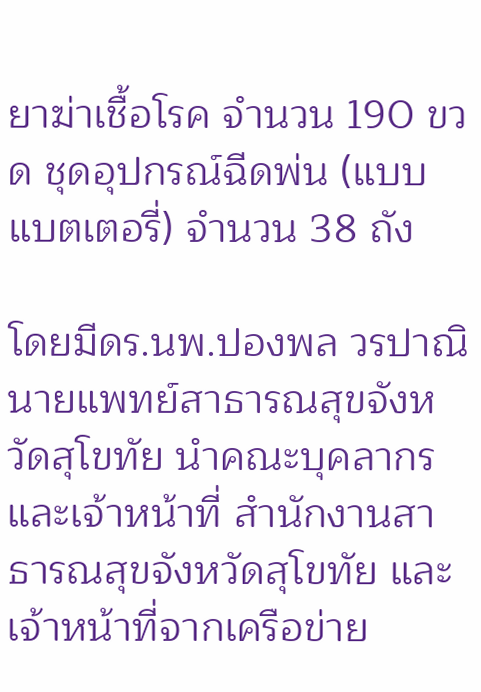ยาฆ่าเชื้อโรค จำนวน 190 ขวด ชุดอุปกรณ์ฉีดพ่น (แบบแบตเตอรี่) จำนวน 38 ถัง

โดยมีดร.นพ.ปองพล วรปาณิ นายแพทย์สาธารณสุขจังหวัดสุโขทัย นำคณะบุคลากรและเจ้าหน้าที่ สำนักงานสาธารณสุขจังหวัดสุโขทัย และเจ้าหน้าที่จากเครือข่าย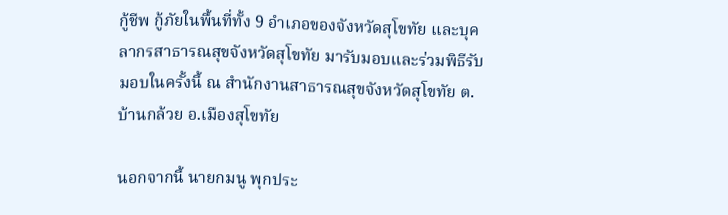กู้ชีพ กู้ภัยในพื้นที่ทั้ง 9 อำเภอของจังหวัดสุโขทัย และบุคลากรสาธารณสุขจังหวัดสุโขทัย มารับมอบและร่วมพิธีรับมอบในครั้งนี้ ณ สำนักงานสาธารณสุขจังหวัดสุโขทัย ต.บ้านกล้วย อ.เมืองสุโขทัย

นอกจากนี้ นายกมนู พุกประ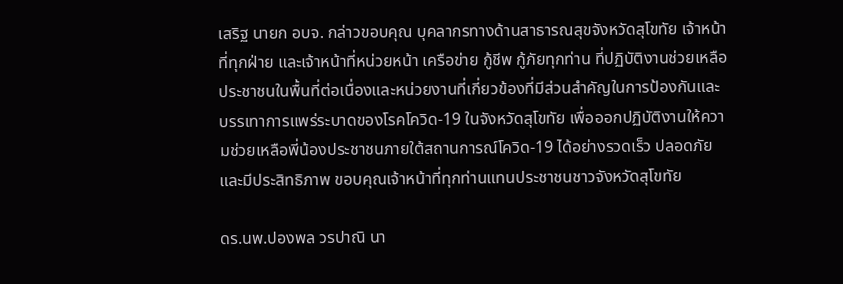เสริฐ นายก อบจ. กล่าวขอบคุณ บุคลากรทางด้านสาธารณสุขจังหวัดสุโขทัย เจ้าหน้าที่ทุกฝ่าย และเจ้าหน้าที่หน่วยหน้า เครือข่าย กู้ชีพ กู้ภัยทุกท่าน ที่ปฏิบัติงานช่วยเหลือประชาชนในพื้นที่ต่อเนื่องและหน่วยงานที่เกี่ยวข้องที่มีส่วนสำคัญในการป้องกันและบรรเทาการแพร่ระบาดของโรคโควิด-19 ในจังหวัดสุโขทัย เพื่อออกปฏิบัติงานให้ความช่วยเหลือพี่น้องประชาชนภายใต้สถานการณ์โควิด-19 ได้อย่างรวดเร็ว ปลอดภัย และมีประสิทธิภาพ ขอบคุณเจ้าหน้าที่ทุกท่านแทนประชาชนชาวจังหวัดสุโขทัย

ดร.นพ.ปองพล วรปาณิ นา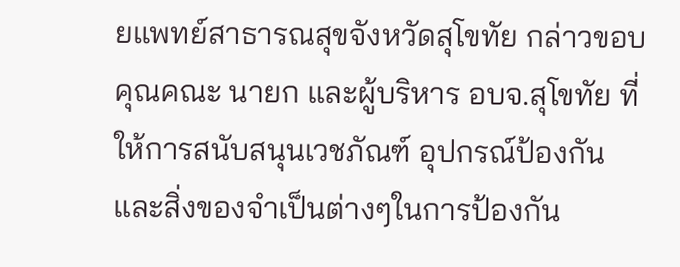ยแพทย์สาธารณสุขจังหวัดสุโขทัย กล่าวขอบคุณคณะ นายก และผู้บริหาร อบจ.สุโขทัย ที่ให้การสนับสนุนเวชภัณฑ์ อุปกรณ์ป้องกัน และสิ่งของจำเป็นต่างๆในการป้องกัน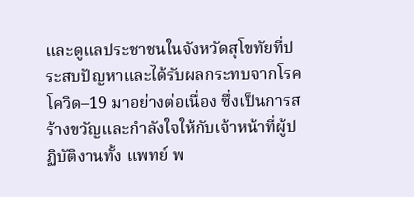และดูแลประชาชนในจังหวัดสุโขทัยที่ประสบปัญหาและได้รับผลกระทบจากโรคโควิด–19 มาอย่างต่อเนื่อง ซึ่งเป็นการสร้างขวัญและกำลังใจให้กับเจ้าหน้าที่ผู้ปฏิบัติงานทั้ง แพทย์ พ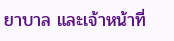ยาบาล และเจ้าหน้าที่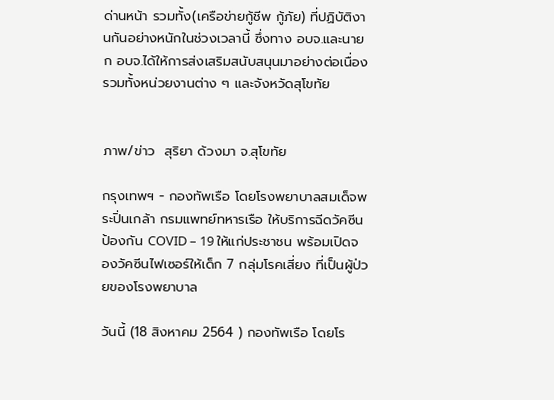ด่านหน้า รวมทั้ง(เครือข่ายกู้ชีพ กู้ภัย) ที่ปฏิบัติงานกันอย่างหนักในช่วงเวลานี้ ซึ่งทาง อบจ.และนายก อบจ.ได้ให้การส่งเสริมสนับสนุนมาอย่างต่อเนื่อง รวมทั้งหน่วยงานต่าง ๆ และจังหวัดสุโขทัย


ภาพ/ข่าว  สุริยา ด้วงมา จ.สุโขทัย

กรุงเทพฯ - กองทัพเรือ โดยโรงพยาบาลสมเด็จพระปิ่นเกล้า กรมแพทย์ทหารเรือ ให้บริการฉีดวัคซีนป้องกัน COVID – 19 ให้แก่ประชาชน พร้อมเปิดจองวัคซีนไฟเซอร์ให้เด็ก 7 กลุ่มโรคเสี่ยง ที่เป็นผู้ป่วยของโรงพยาบาล

วันนี้ (18 สิงหาคม 2564 ) กองทัพเรือ โดยโร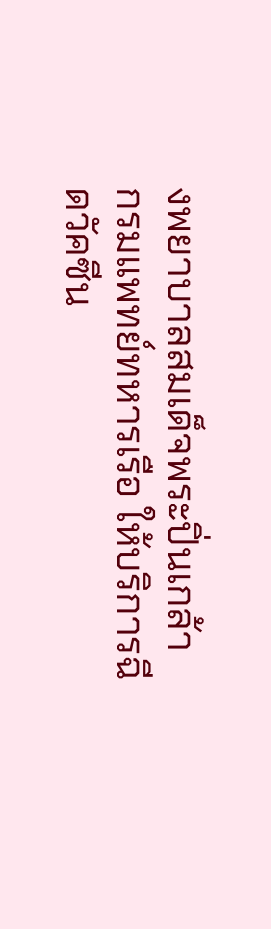งพยาบาลสมเด็จพระปิ่นเกล้า กรมแพทย์ทหารเรือ ให้บริการฉีดวัคซีน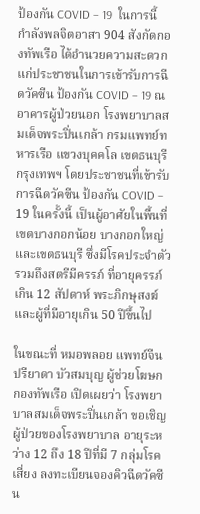ป้องกัน COVID – 19  ในการนี้กำลังพลจิตอาสา 904 สังกัดกองทัพเรือ ได้อำนวยความสะดวกแก่ประชาชนในการเข้ารับการฉีดวัคซีน ป้องกัน COVID – 19 ณ อาคารผู้ป่วยนอก โรงพยาบาลสมเด็จพระปิ่นเกล้า กรมแพทย์ทหารเรือ แขวงบุคคโล เขตธนบุรี กรุงเทพฯ โดยประชาชนที่เข้ารับการฉีดวัคซีน ป้องกัน COVID – 19 ในครั้งนี้ เป็นผู้อาศัยในพื้นที่เขตบางกอกน้อย บางกอกใหญ่ และเขตธนบุรี ซึ่งมีโรคประจำตัว รวมถึงสตรีมีครรภ์ ที่อายุครรภ์เกิน 12 สัปดาห์ พระภิกษุสงฆ์ และผู้ที่มีอายุเกิน 50 ปีขึ้นไป

ในขณะที่ หมอพลอย แพทย์จีน ปรียาดา บัวสมบุญ ผู้ช่วยโฆษกกองทัพเรือ เปิดเผยว่า โรงพยาบาลสมเด็จพระปิ่นเกล้า ขอเชิญผู้ป่วยของโรงพยาบาล อายุระหว่าง 12 ถึง 18 ปีที่มี 7 กลุ่มโรคเสี่ยง ลงทะเบียนจองคิวฉีดวัคซีน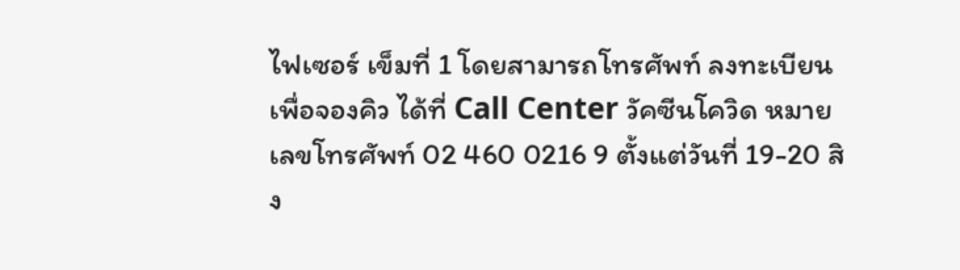ไฟเซอร์ เข็มที่ 1 โดยสามารถโทรศัพท์ ลงทะเบียน เพื่อจองคิว ได้ที่ Call Center วัคซีนโควิด หมายเลขโทรศัพท์ 02 460 0216 9 ตั้งแต่วันที่ 19-20 สิง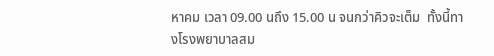หาคม เวลา 09.00 นถึง 15.00 น จนกว่าคิวจะเต็ม  ทั้งนี้ทางโรงพยาบาลสม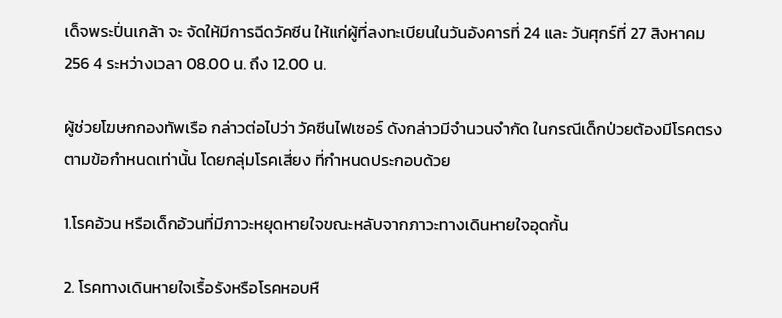เด็จพระปิ่นเกล้า จะ จัดให้มีการฉีดวัคซีน ให้แก่ผู้ที่ลงทะเบียนในวันอังคารที่ 24 และ วันศุกร์ที่ 27 สิงหาคม  256 4 ระหว่างเวลา 08.00 น. ถึง 12.00 น.

ผู้ช่วยโฆษกกองทัพเรือ กล่าวต่อไปว่า วัคซีนไฟเซอร์ ดังกล่าวมีจำนวนจำกัด ในกรณีเด็กป่วยต้องมีโรคตรงตามข้อกำหนดเท่านั้น โดยกลุ่มโรคเสี่ยง ที่กำหนดประกอบด้วย

1.โรคอ้วน หรือเด็กอ้วนที่มีภาวะหยุดหายใจขณะหลับจากภาวะทางเดินหายใจอุดกั้น

2. โรคทางเดินหายใจเรื้อรังหรือโรคหอบหื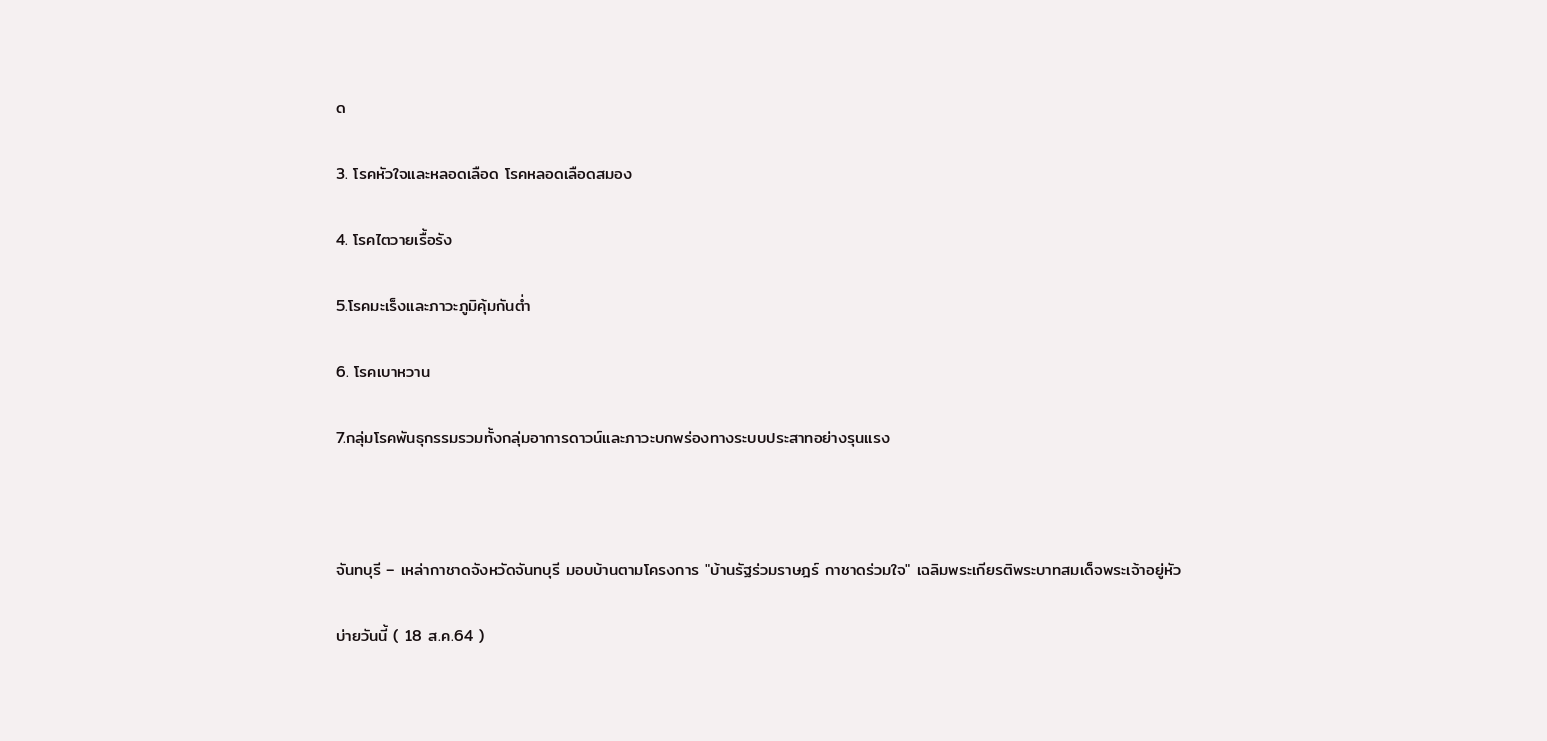ด

3. โรคหัวใจและหลอดเลือด โรคหลอดเลือดสมอง

4. โรคไตวายเรื้อรัง

5.โรคมะเร็งและภาวะภูมิคุ้มกันต่ำ

6. โรคเบาหวาน

7.กลุ่มโรคพันธุกรรมรวมทั้งกลุ่มอาการดาวน์และภาวะบกพร่องทางระบบประสาทอย่างรุนแรง



จันทบุรี – เหล่ากาชาดจังหวัดจันทบุรี มอบบ้านตามโครงการ "บ้านรัฐร่วมราษฎร์ กาชาดร่วมใจ" เฉลิมพระเกียรติพระบาทสมเด็จพระเจ้าอยู่หัว

บ่ายวันนี้ ( 18 ส.ค.64 )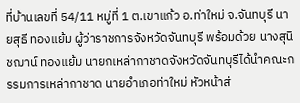ที่บ้านเลขที่ 54/11 หมู่ที่ 1 ต.เขาแก้ว อ.ท่าใหม่ จ.จันทบุรี นายสุธี ทองแย้ม ผู้ว่าราชการจังหวัดจันทบุรี พร้อมด้วย นางสุนิชฌาน์ ทองแย้ม นายกเหล่ากาชาดจังหวัดจันทบุรีได้นำคณะกรรมการเหล่ากาชาด นายอำเภอท่าใหม่ หัวหน้าส่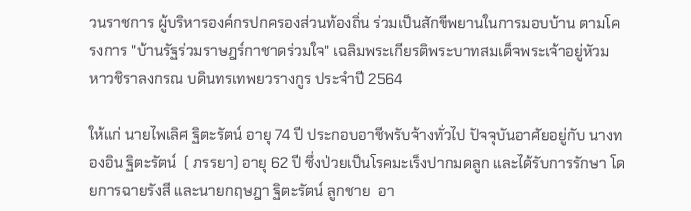วนราชการ ผู้บริหารองค์กรปกครองส่วนท้องถิ่น ร่วมเป็นสักขีพยานในการมอบบ้าน ตามโครงการ "บ้านรัฐร่วมราษฎร์กาชาดร่วมใจ" เฉลิมพระเกียรติพระบาทสมเด็จพระเจ้าอยู่หัวมหาวชิราลงกรณ บดินทรเทพยวรางกูร ประจำปี 2564

ให้แก่ นายไพเลิศ ฐิตะรัตน์ อายุ 74 ปี ประกอบอาชีพรับจ้างทั่วไป ปัจจุบันอาศัยอยู่กับ นางทองอิน ฐิตะรัตน์  ( ภรรยา) อายุ 62 ปี ซึ่งป่วยเป็นโรคมะเร็งปากมดลูก และได้รับการรักษา โดยการฉายรังสี และนายกฤษฎา ฐิตะรัตน์ ลูกชาย  อา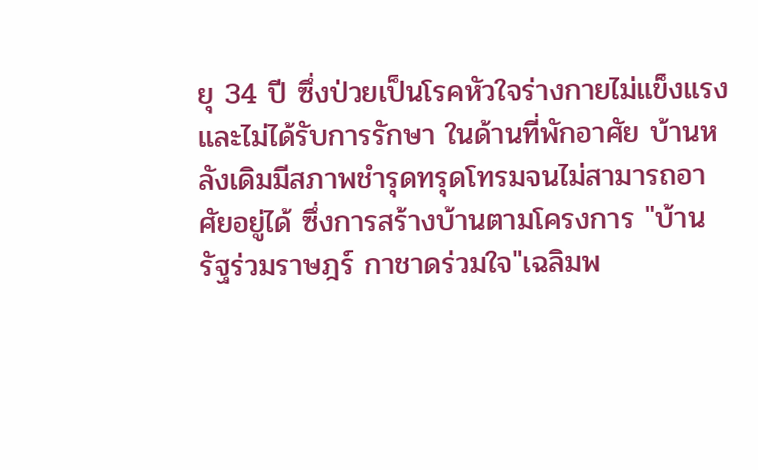ยุ 34 ปี ซึ่งป่วยเป็นโรคหัวใจร่างกายไม่แข็งแรงและไม่ได้รับการรักษา ในด้านที่พักอาศัย บ้านหลังเดิมมีสภาพชำรุดทรุดโทรมจนไม่สามารถอาศัยอยู่ได้ ซึ่งการสร้างบ้านตามโครงการ "บ้านรัฐร่วมราษฎร์ กาชาดร่วมใจ"เฉลิมพ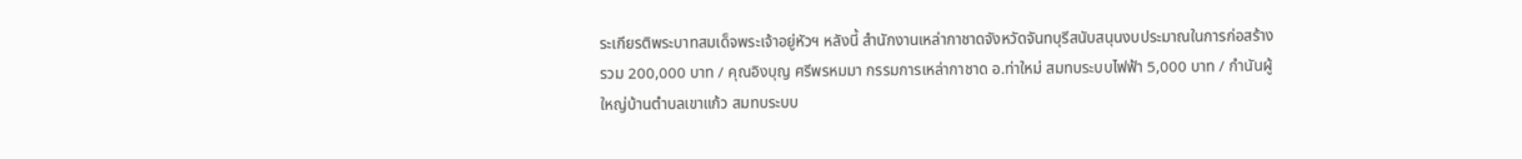ระเกียรติพระบาทสมเด็จพระเจ้าอยู่หัวฯ หลังนี้ สำนักงานเหล่ากาชาดจังหวัดจันทบุรีสนับสนุนงบประมาณในการก่อสร้าง รวม 200,000 บาท / คุณอิงบุญ ศรีพรหมมา กรรมการเหล่ากาชาด อ.ท่าใหม่ สมทบระบบไฟฟ้า 5,000 บาท / กำนันผู้ใหญ่บ้านตำบลเขาแก้ว สมทบระบบ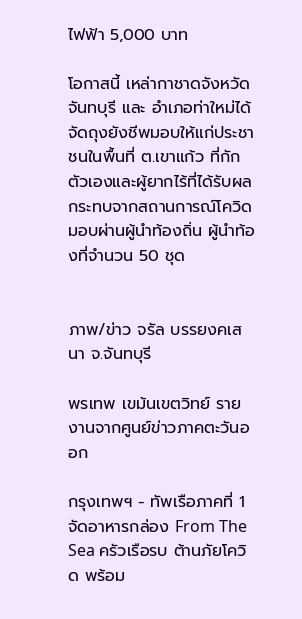ไฟฟ้า 5,000 บาท

โอกาสนี้ เหล่ากาชาดจังหวัดจันทบุรี และ อำเภอท่าใหม่ได้จัดถุงยังชีพมอบให้แก่ประชาชนในพื้นที่ ต.เขาแก้ว ที่กักตัวเองและผู้ยากไร้ที่ได้รับผลกระทบจากสถานการณ์โควิดมอบผ่านผู้นำท้องถิ่น ผู้นำท้องที่จำนวน 50 ชุด


ภาพ/ข่าว จรัล บรรยงคเสนา จ.จันทบุรี

พรเทพ เขม้นเขตวิทย์ รายงานจากศูนย์ข่าวภาคตะวันออก

กรุงเทพฯ - ทัพเรือภาคที่ 1 จัดอาหารกล่อง From The Sea ครัวเรือรบ ต้านภัยโควิด พร้อม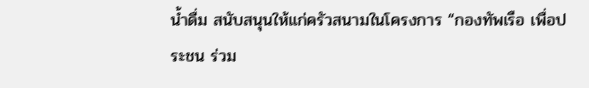น้ำดื่ม สนับสนุนให้แก่ครัวสนามในโครงการ “กองทัพเรือ เพื่อประชน ร่วม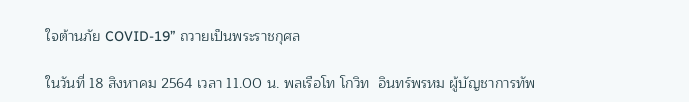ใจต้านภัย COVID-19” ถวายเป็นพระราชกุศล

ในวันที่ 18 สิงหาคม 2564 เวลา 11.00 น. พลเรือโท โกวิท  อินทร์พรหม ผู้บัญชาการทัพ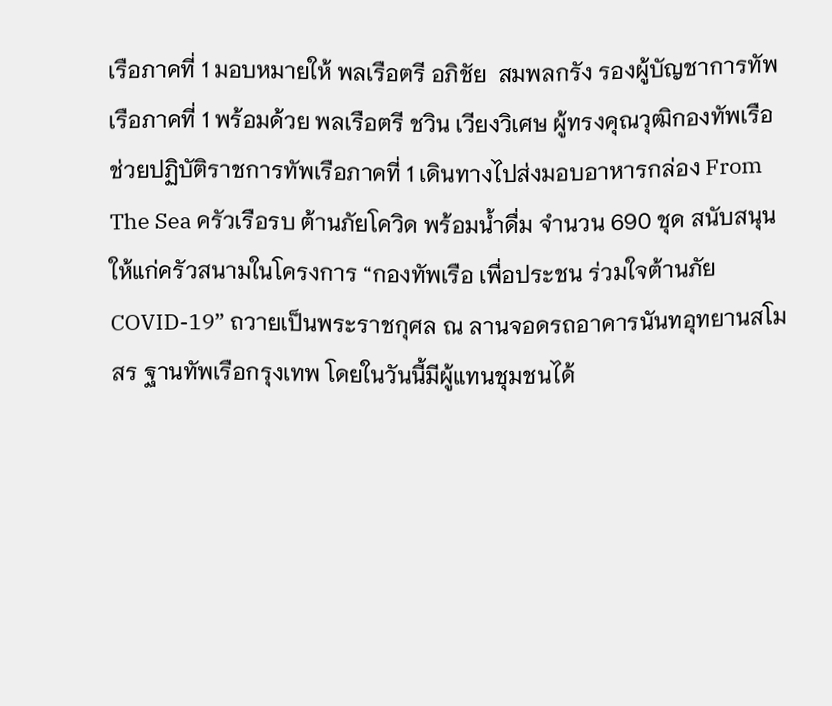เรือภาคที่ 1 มอบหมายให้ พลเรือตรี อภิชัย  สมพลกรัง รองผู้บัญชาการทัพเรือภาคที่ 1 พร้อมด้วย พลเรือตรี ชวิน เวียงวิเศษ ผู้ทรงคุณวุฒิกองทัพเรือ ช่วยปฏิบัติราชการทัพเรือภาคที่ 1 เดินทางไปส่งมอบอาหารกล่อง From The Sea ครัวเรือรบ ต้านภัยโควิด พร้อมน้ำดื่ม จำนวน 690 ชุด สนับสนุนให้แก่ครัวสนามในโครงการ “กองทัพเรือ เพื่อประชน ร่วมใจต้านภัย COVID-19” ถวายเป็นพระราชกุศล ณ ลานจอดรถอาคารนันทอุทยานสโมสร ฐานทัพเรือกรุงเทพ โดยในวันนี้มีผู้แทนชุมชนได้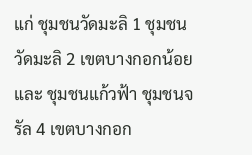แก่ ชุมชนวัดมะลิ 1 ชุมชนวัดมะลิ 2 เขตบางกอกน้อย และ ชุมชนแก้วฟ้า ชุมชนจรัล 4 เขตบางกอก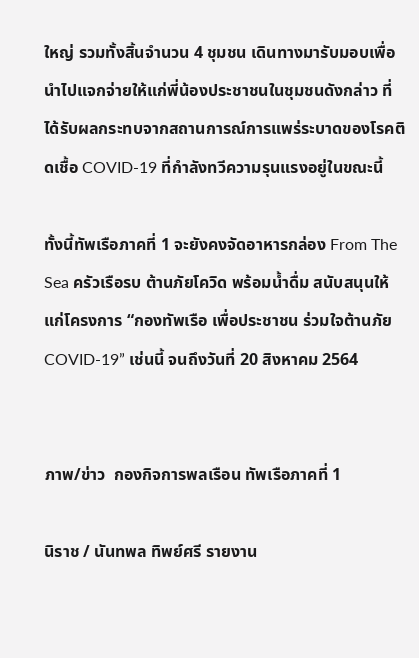ใหญ่ รวมทั้งสิ้นจำนวน 4 ชุมชน เดินทางมารับมอบเพื่อนำไปแจกจ่ายให้แก่พี่น้องประชาชนในชุมชนดังกล่าว ที่ได้รับผลกระทบจากสถานการณ์การแพร่ระบาดของโรคติดเชื้อ COVID-19 ที่กำลังทวีความรุนแรงอยู่ในขณะนี้

ทั้งนี้ทัพเรือภาคที่ 1 จะยังคงจัดอาหารกล่อง From The Sea ครัวเรือรบ ต้านภัยโควิด พร้อมน้ำดื่ม สนับสนุนให้แก่โครงการ “กองทัพเรือ เพื่อประชาชน ร่วมใจต้านภัย COVID-19” เช่นนี้ จนถึงวันที่ 20 สิงหาคม 2564


ภาพ/ข่าว  กองกิจการพลเรือน ทัพเรือภาคที่ 1

นิราช / นันทพล ทิพย์ศรี รายงาน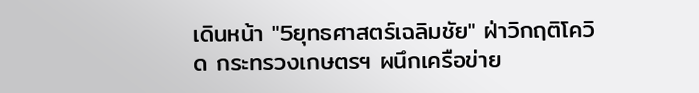เดินหน้า "5ยุทธศาสตร์เฉลิมชัย" ฝ่าวิกฤติโควิด กระทรวงเกษตรฯ ผนึกเครือข่าย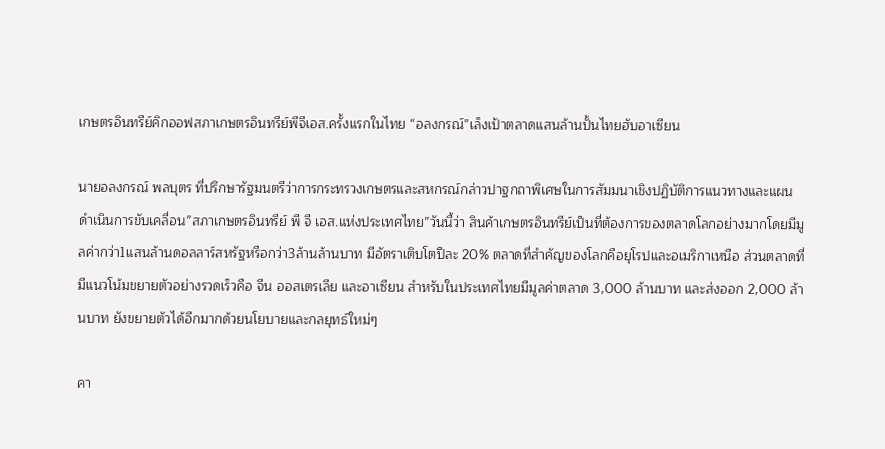เกษตรอินทรีย์คิกออฟสภาเกษตรอินทรีย์พีจีเอส.ครั้งแรกในไทย “อลงกรณ์”เล็งเป้าตลาดแสนล้านปั้นไทยฮับอาเซียน

นายอลงกรณ์ พลบุตร ที่ปรึกษารัฐมนตรีว่าการกระทรวงเกษตรและสหกรณ์กล่าวปาฐกถาพิเศษในการสัมมนาเชิงปฏิบัติการแนวทางและแผนดำเนินการขับเคลื่อน”สภาเกษตรอินทรีย์ พี จี เอส.แห่งประเทศไทย”วันนี้ว่า สินค้าเกษตรอินทรีย์เป็นที่ต้องการของตลาดโลกอย่างมากโดยมีมูลค่ากว่า1แสนล้านดอลลาร์สหรัฐหรือกว่า3ล้านล้านบาท มีอัตราเติบโตปีละ 20% ตลาดที่สำคัญของโลกคือยุโรปและอเมริกาเหนือ ส่วนตลาดที่มีแนวโน้มขยายตัวอย่างรวดเร็วคือ จีน ออสเตรเลีย และอาเซียน สำหรับในประเทศไทยมีมูลค่าตลาด 3,000 ล้านบาท และส่งออก 2,000 ล้านบาท ยังขยายตัวได้อีกมากด้วยนโยบายและกลยุทธ์ใหม่ๆ

คา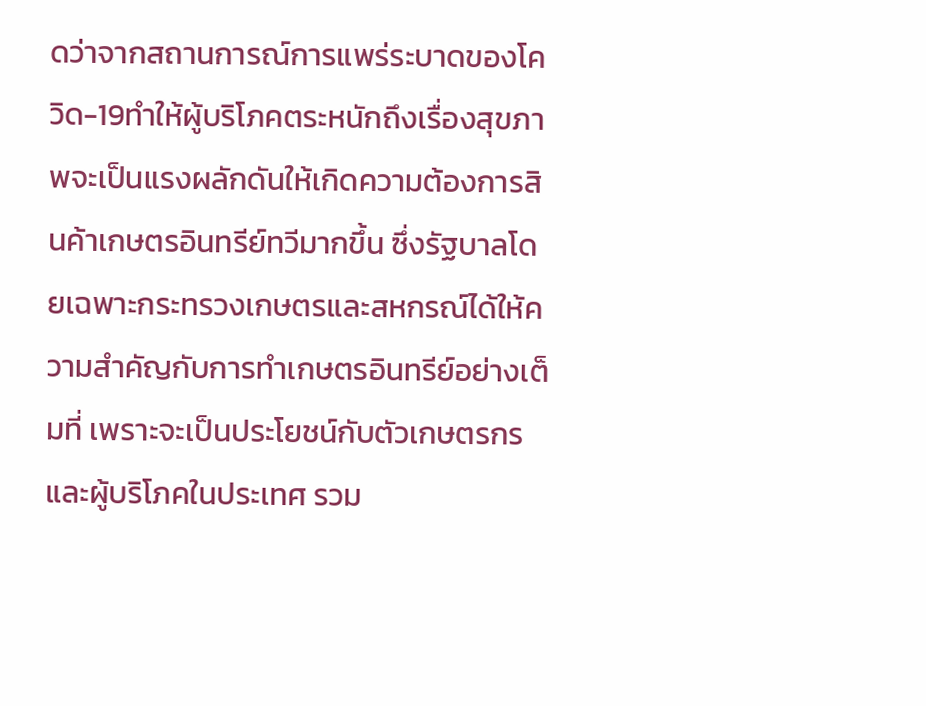ดว่าจากสถานการณ์การแพร่ระบาดของโควิด-19ทำให้ผู้บริโภคตระหนักถึงเรื่องสุขภาพจะเป็นแรงผลักดันให้เกิดความต้องการสินค้าเกษตรอินทรีย์ทวีมากขึ้น ซึ่งรัฐบาลโดยเฉพาะกระทรวงเกษตรและสหกรณ์ได้ให้ความสำคัญกับการทำเกษตรอินทรีย์อย่างเต็มที่ เพราะจะเป็นประโยชน์กับตัวเกษตรกรและผู้บริโภคในประเทศ รวม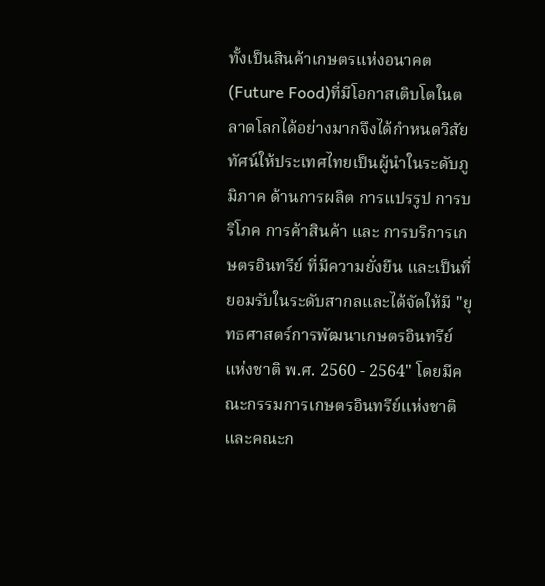ทั้งเป็นสินค้าเกษตรแห่งอนาคต(Future Food)ที่มีโอกาสเติบโตในตลาดโลกได้อย่างมากจึงได้กำหนดวิสัยทัศน์ให้ประเทศไทยเป็นผู้นำในระดับภูมิภาค ด้านการผลิต การแปรรูป การบริโภค การค้าสินค้า และ การบริการเกษตรอินทรีย์ ที่มีความยั่งยืน และเป็นที่ยอมรับในระดับสากลและได้จัดให้มี "ยุทธศาสตร์การพัฒนาเกษตรอินทรีย์แห่งชาติ พ.ศ. 2560 - 2564" โดยมีคณะกรรมการเกษตรอินทรีย์แห่งชาติและคณะก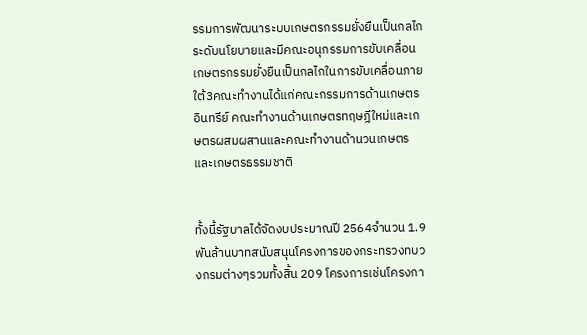รรมการพัฒนาระบบเกษตรกรรมยั่งยืนเป็นกลไกระดับนโยบายและมีคณะอนุกรรมการขับเคลื่อนเกษตรกรรมยั่งยืนเป็นกลไกในการขับเคลื่อนภายใต้3คณะทำงานได้แก่คณะกรรมการด้านเกษตรอินทรีย์ คณะทำงานด้านเกษตรทฤษฎีใหม่และเกษตรผสมผสานและคณะทำงานด้านวนเกษตรและเกษตรธรรมชาติ


ทั้งนี้รัฐบาลได้จัดงบประมาณปี 2564จำนวน 1.9 พันล้านบาทสนับสนุนโครงการของกระทรวงทบวงกรมต่างๆรวมทั้งสิ้น 209 โครงการเช่นโครงกา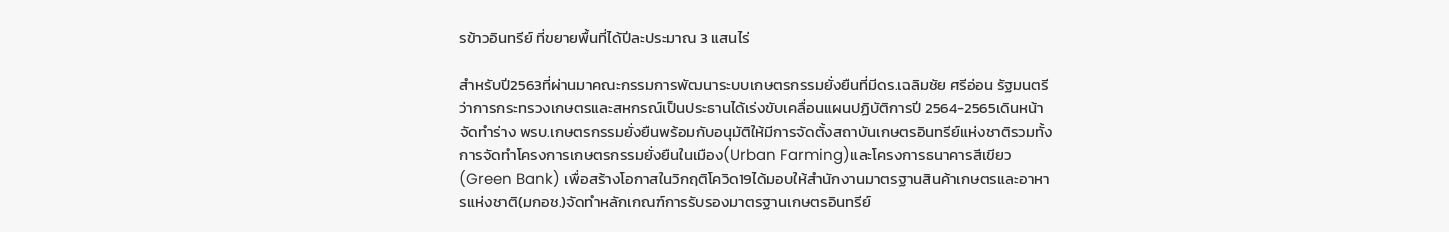รข้าวอินทรีย์ ที่ขยายพื้นที่ได้ปีละประมาณ 3 แสนไร่

สำหรับปี2563ที่ผ่านมาคณะกรรมการพัฒนาระบบเกษตรกรรมยั่งยืนที่มีดร.เฉลิมชัย ศรีอ่อน รัฐมนตรีว่าการกระทรวงเกษตรและสหกรณ์เป็นประธานได้เร่งขับเคลื่อนแผนปฏิบัติการปี 2564-2565เดินหน้าจัดทำร่าง พรบ.เกษตรกรรมยั่งยืนพร้อมกับอนุมัติให้มีการจัดตั้งสถาบันเกษตรอินทรีย์แห่งชาติรวมทั้งการจัดทำโครงการเกษตรกรรมยั่งยืนในเมือง(Urban Farming)และโครงการธนาคารสีเขียว(Green Bank) เพื่อสร้างโอกาสในวิกฤติโควิด19ได้มอบให้สำนักงานมาตรฐานสินค้าเกษตรและอาหารแห่งชาติ(มกอช.)จัดทำหลักเกณฑ์การรับรองมาตรฐานเกษตรอินทรีย์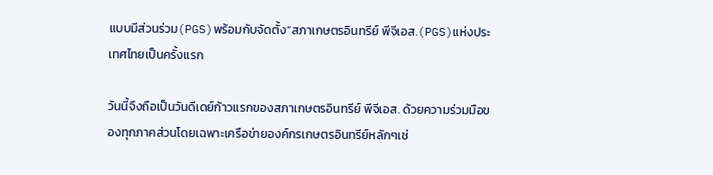แบบมีส่วนร่วม(PGS)พร้อมกับจัดตั้ง”สภาเกษตรอินทรีย์ พีจีเอส.(PGS)แห่งประเทศไทยเป็นครั้งแรก

วันนี้จึงถือเป็นวันดีเดย์ก้าวแรกของสภาเกษตรอินทรีย์ พีจีเอส. ด้วยความร่วมมือของทุกภาคส่วนโดยเฉพาะเครือข่ายองค์กรเกษตรอินทรีย์หลักๆเช่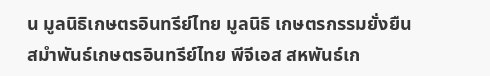น มูลนิธิเกษตรอินทรีย์ไทย มูลนิธิ เกษตรกรรมยั่งยืน สมําพันธ์เกษตรอินทรีย์ไทย พีจีเอส สหพันธ์เก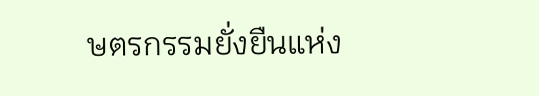ษตรกรรมยั่งยืนแห่ง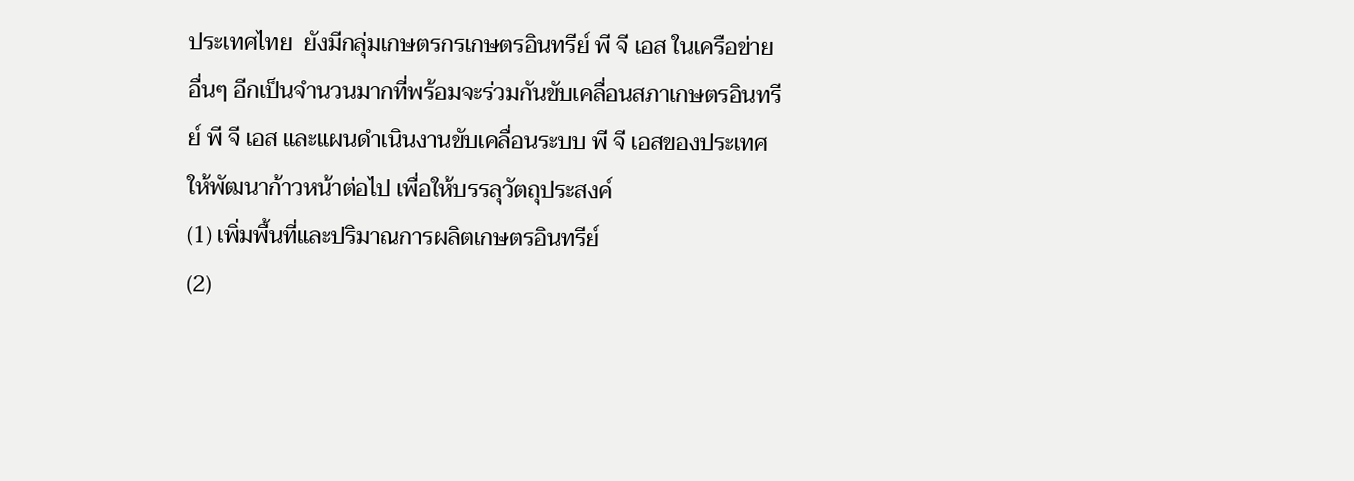ประเทศไทย  ยังมีกลุ่มเกษตรกรเกษตรอินทรีย์ พี จี เอส ในเครือข่ายอื่นๆ อีกเป็นจํานวนมากที่พร้อมจะร่วมกันขับเคลื่อนสภาเกษตรอินทรีย์ พี จี เอส และแผนดําเนินงานขับเคลื่อนระบบ พี จี เอสของประเทศให้พัฒนาก้าวหน้าต่อไป เพื่อให้บรรลุวัตถุประสงค์
(1) เพิ่มพื้นที่และปริมาณการผลิตเกษตรอินทรีย์
(2)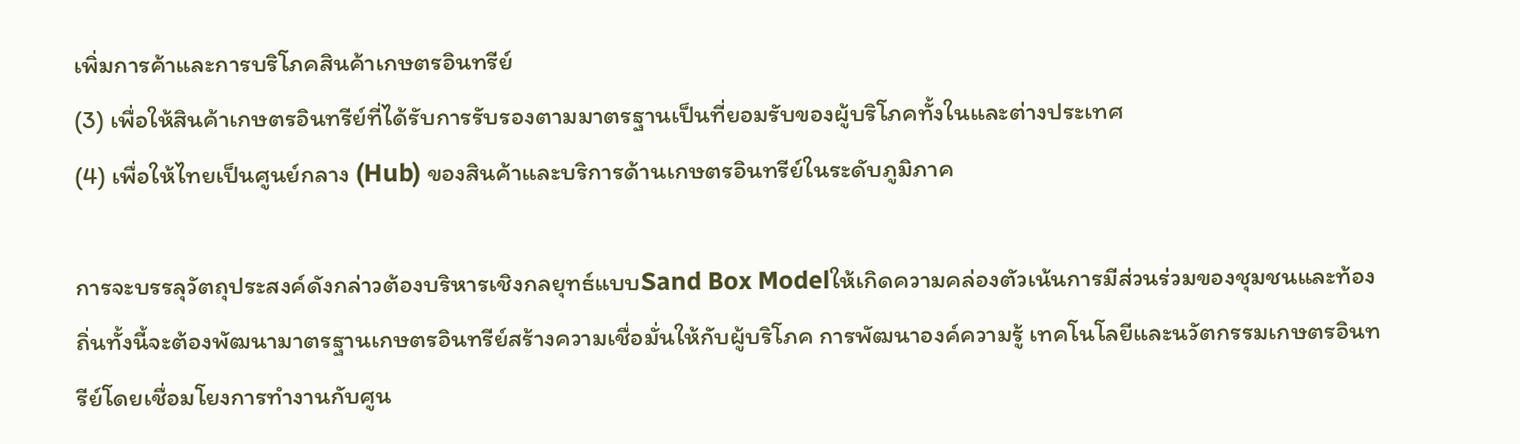เพิ่มการค้าและการบริโภคสินค้าเกษตรอินทรีย์
(3) เพื่อให้สินค้าเกษตรอินทรีย์ที่ได้รับการรับรองตามมาตรฐานเป็นที่ยอมรับของผู้บริโภคทั้งในและต่างประเทศ
(4) เพื่อให้ไทยเป็นศูนย์กลาง (Hub) ของสินค้าและบริการด้านเกษตรอินทรีย์ในระดับภูมิภาค

การจะบรรลุวัตถุประสงค์ดังกล่าวต้องบริหารเชิงกลยุทธ์แบบSand Box Modelให้เกิดความคล่องตัวเน้นการมีส่วนร่วมของชุมชนและท้องถิ่นทั้งนี้จะต้องพัฒนามาตรฐานเกษตรอินทรีย์สร้างความเชื่อมั่นให้กับผู้บริโภค การพัฒนาองค์ความรู้ เทคโนโลยีและนวัตกรรมเกษตรอินทรีย์โดยเชื่อมโยงการทำงานกับศูน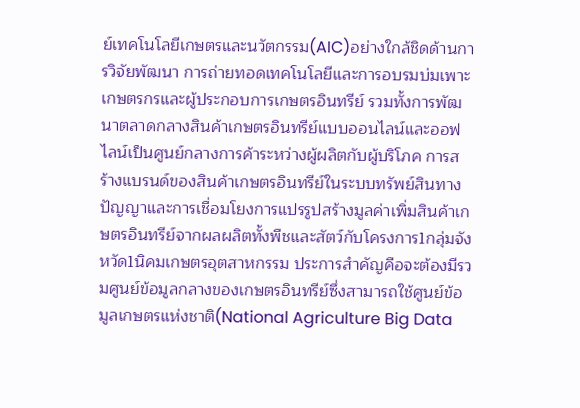ย์เทคโนโลยีเกษตรและนวัตกรรม(AIC)อย่างใกล้ชิดด้านการวิจัยพัฒนา การถ่ายทอดเทคโนโลยีและการอบรมบ่มเพาะเกษตรกรและผู้ประกอบการเกษตรอินทรีย์ รวมทั้งการพัฒนาตลาดกลางสินค้าเกษตรอินทรีย์แบบออนไลน์และออฟไลน์เป็นศูนย์กลางการค้าระหว่างผู้ผลิตกับผู้บริโภค การสร้างแบรนด์ของสินค้าเกษตรอินทรีย์ในระบบทรัพย์สินทางปัญญาและการเชื่อมโยงการแปรรูปสร้างมูลค่าเพิ่มสินค้าเกษตรอินทรีย์จากผลผลิตทั้งพืชและสัตว์กับโครงการ1กลุ่มจังหวัด1นิคมเกษตรอุตสาหกรรม ประการสำคัญคือจะต้องมีรวมศูนย์ข้อมูลกลางของเกษตรอินทรีย์ซึ่งสามารถใช้ศูนย์ข้อมูลเกษตรแห่งชาติ(National Agriculture Big Data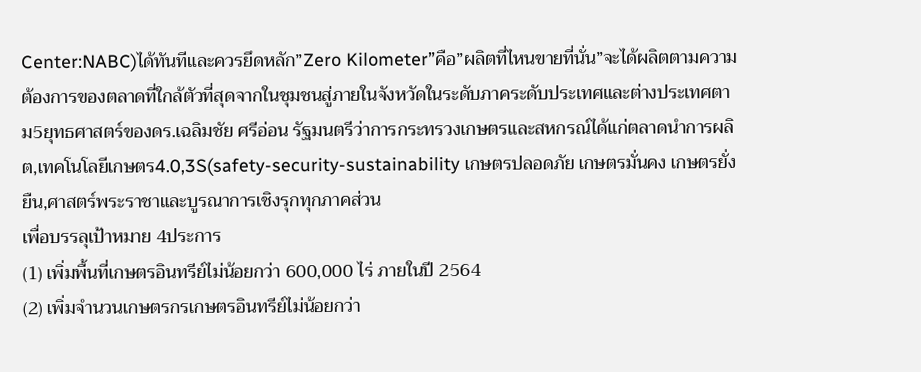Center:NABC)ได้ทันทีและควรยึดหลัก”Zero Kilometer”คือ”ผลิตที่ไหนขายที่นั่น”จะได้ผลิตตามความต้องการของตลาดที่ใกล้ตัวที่สุดจากในชุมชนสู่ภายในจังหวัดในระดับภาคระดับประเทศและต่างประเทศตาม5ยุทธศาสตร์ของดร.เฉลิมชัย ศรีอ่อน รัฐมนตรีว่าการกระทรวงเกษตรและสหกรณ์ได้แก่ตลาดนำการผลิต,เทคโนโลยีเกษตร4.0,3S(safety-security-sustainability เกษตรปลอดภัย เกษตรมั่นคง เกษตรยั่งยืน,ศาสตร์พระราชาและบูรณาการเชิงรุกทุกภาคส่วน
เพื่อบรรลุเป้าหมาย 4ประการ
(1) เพิ่มพื้นที่เกษตรอินทรีย์ไม่น้อยกว่า 600,000 ไร่ ภายในปี 2564
(2) เพิ่มจำนวนเกษตรกรเกษตรอินทรีย์ไม่น้อยกว่า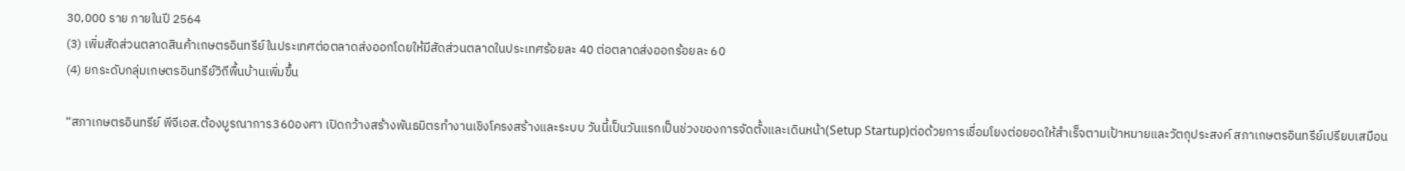30,000 ราย ภายในปี 2564
(3) เพิ่มสัดส่วนตลาดสินค้าเกษตรอินทรีย์ในประเทศต่อตลาดส่งออกโดยให้มีสัดส่วนตลาดในประเทศร้อยละ 40 ต่อตลาดส่งออกร้อยละ 60
(4) ยกระดับกลุ่มเกษตรอินทรีย์วิถีพื้นบ้านเพิ่มขึ้น

“สภาเกษตรอินทรีย์ พีจีเอส.ต้องบูรณาการ360องศา เปิดกว้างสร้างพันธมิตรทำงานเชิงโครงสร้างและระบบ วันนี้เป็นวันแรกเป็นช่วงของการจัดตั้งและเดินหน้า(Setup Startup)ต่อด้วยการเชื่อมโยงต่อยอดให้สำเร็จตามเป้าหมายและวัตถุประสงค์ สภาเกษตรอินทรีย์เปรียบเสมือน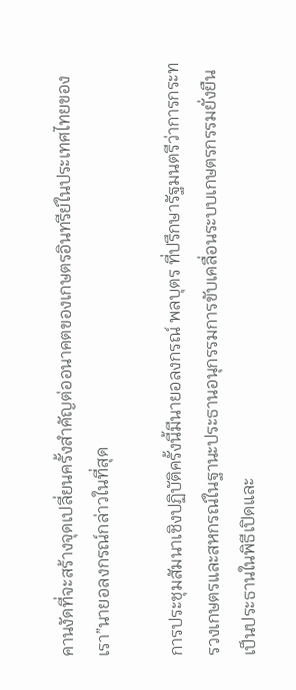คานงัดที่จะสร้างจุดเปลี่ยนครั้งสำคัญต่ออนาคตของเกษตรอินทรีย์ในประเทศไทยของเรา”นายอลงกรณ์กล่าวในที่สุด

การประชุมสัมนาเชิงปฏิบัติครั้งนี้มีนายอลงกรณ์ พลบุตร ที่ปรึกษารัฐมนตรีว่าการกระทรวงเกษตรและสหกรณ์ในฐานะประธานอนุกรรมการขับเคลื่อนระบบเกษตรกรรมยั่งยืนเป็นประธานในพิธีเปิดและ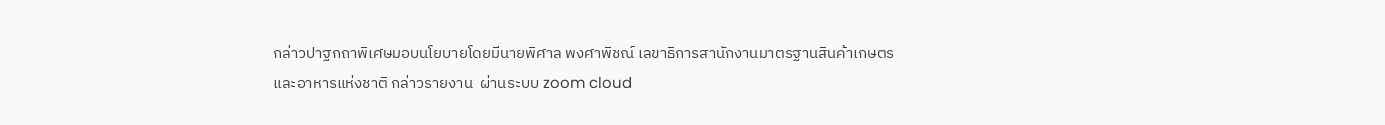กล่าวปาฐกถาพิเศษมอบนโยบายโดยมีนายพิศาล พงศาพิชณ์ เลขาธิการสานักงานมาตรฐานสินค้าเกษตรและอาหารแห่งชาติ กล่าวรายงาน  ผ่านระบบ zoom cloud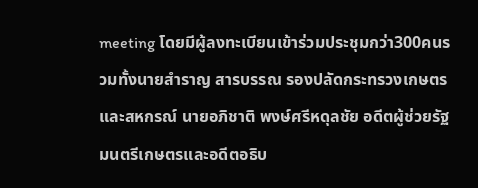meeting โดยมีผู้ลงทะเบียนเข้าร่วมประชุมกว่า300คนรวมทั้งนายสำราญ สารบรรณ รองปลัดกระทรวงเกษตรและสหกรณ์ นายอภิชาติ พงษ์ศรีหดุลชัย อดีตผู้ช่วยรัฐมนตรีเกษตรและอดีตอธิบ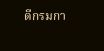ดีกรมกา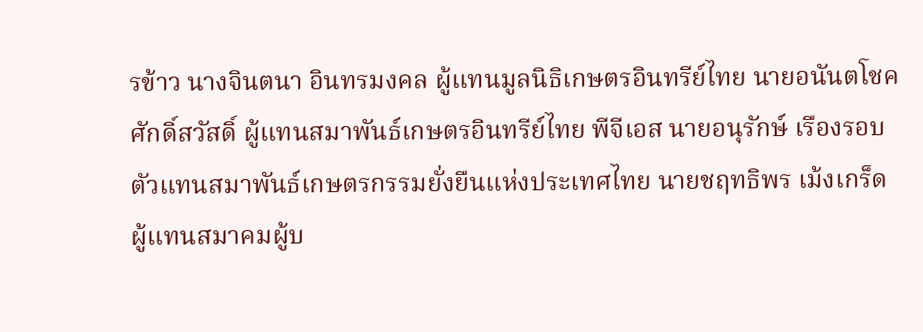รข้าว นางจินตนา อินทรมงคล ผู้แทนมูลนิธิเกษตรอินทรีย์ไทย นายอนันตโชค ศักดิ์สวัสดิ์ ผู้แทนสมาพันธ์เกษตรอินทรีย์ไทย พีจีเอส นายอนุรักษ์ เรืองรอบ ตัวแทนสมาพันธ์เกษตรกรรมยั่งยืนแห่งประเทศไทย นายชฤทธิพร เม้งเกร็ด ผู้แทนสมาคมผู้บ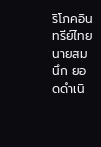ริโภคอินทรีย์ไทย  นายสมนึก ยอดดำเนิ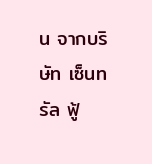น จากบริษัท เซ็นทรัล ฟู้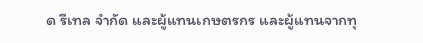ด รีเทล จำกัด และผู้แทนเกษตรกร และผู้แทนจากทุ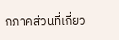กภาคส่วนที่เกี่ยว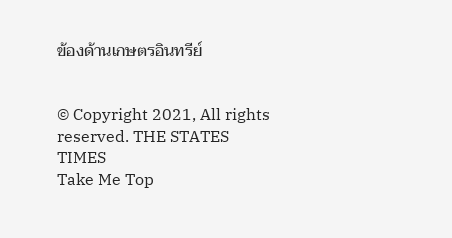ข้องด้านเกษตรอินทรีย์


© Copyright 2021, All rights reserved. THE STATES TIMES
Take Me Top